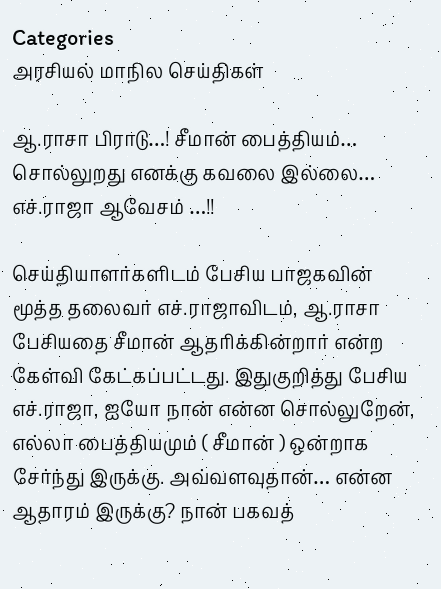Categories
அரசியல் மாநில செய்திகள்

ஆ.ராசா பிராடு…! சீமான் பைத்தியம்… சொல்லுறது எனக்கு கவலை இல்லை… எச்.ராஜா ஆவேசம் …!!

செய்தியாளர்களிடம் பேசிய பாஜகவின் மூத்த தலைவர் எச்.ராஜாவிடம், ஆ.ராசா பேசியதை சீமான் ஆதரிக்கின்றார் என்ற கேள்வி கேட்கப்பட்டது. இதுகுறித்து பேசிய எச்.ராஜா, ஐயோ நான் என்ன சொல்லுறேன், எல்லா பைத்தியமும் ( சீமான் ) ஒன்றாக சேர்ந்து இருக்கு. அவ்வளவுதான்… என்ன ஆதாரம் இருக்கு? நான் பகவத்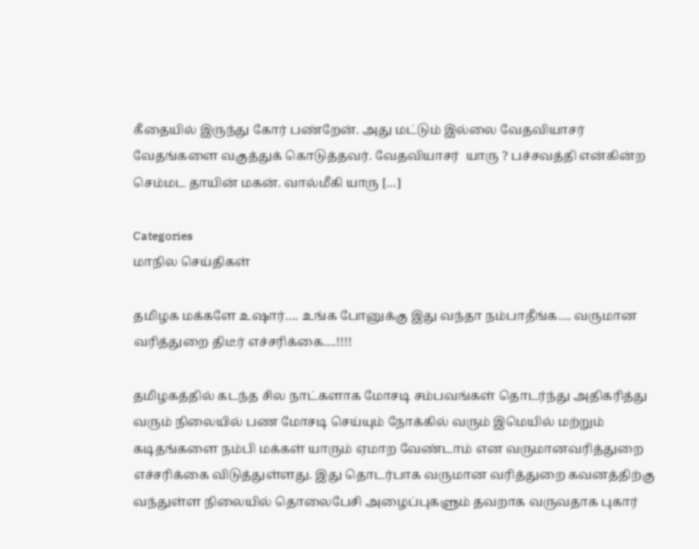கீதையில் இருந்து கோர் பண்றேன். அது மட்டும் இல்லை வேதவியாசர் வேதங்களை வகுத்துக் கொடுத்தவர். வேதவியாசர்  யாரு ? பச்சவத்தி என்கின்ற செம்மட தாயின் மகன். வால்மீகி யாரு […]

Categories
மாநில செய்திகள்

தமிழக மக்களே உஷார்…. உங்க போனுக்கு இது வந்தா நம்பாதீங்க…. வருமான வரித்துறை திடீர் எச்சரிக்கை….!!!!

தமிழகத்தில் கடந்த சில நாட்களாக மோசடி சம்பவங்கள் தொடர்ந்து அதிகரித்து வரும் நிலையில் பண மோசடி செய்யும் நோக்கில் வரும் இமெயில் மற்றும் கடிதங்களை நம்பி மக்கள் யாரும் ஏமாற வேண்டாம் என வருமானவரித்துறை எச்சரிக்கை விடுத்துள்ளது. இது தொடர்பாக வருமான வரித்துறை கவனத்திற்கு வந்துள்ள நிலையில் தொலைபேசி அழைப்புகளும் தவறாக வருவதாக புகார்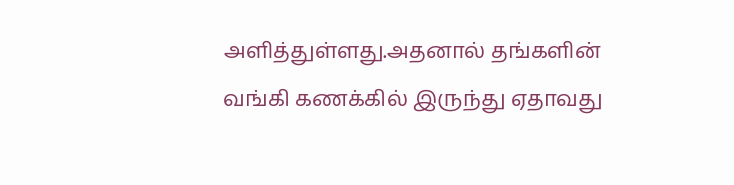அளித்துள்ளது.அதனால் தங்களின் வங்கி கணக்கில் இருந்து ஏதாவது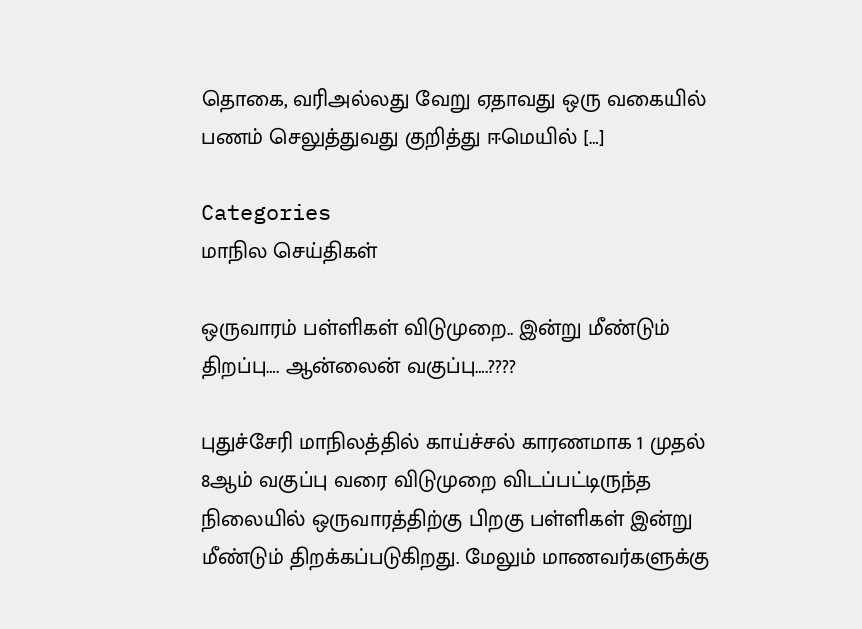தொகை, வரிஅல்லது வேறு ஏதாவது ஒரு வகையில் பணம் செலுத்துவது குறித்து ஈமெயில் […]

Categories
மாநில செய்திகள்

ஒருவாரம் பள்ளிகள் விடுமுறை.. இன்று மீண்டும் திறப்பு…. ஆன்லைன் வகுப்பு….????

புதுச்சேரி மாநிலத்தில் காய்ச்சல் காரணமாக 1 முதல் 8ஆம் வகுப்பு வரை விடுமுறை விடப்பட்டிருந்த நிலையில் ஒருவாரத்திற்கு பிறகு பள்ளிகள் இன்று மீண்டும் திறக்கப்படுகிறது. மேலும் மாணவர்களுக்கு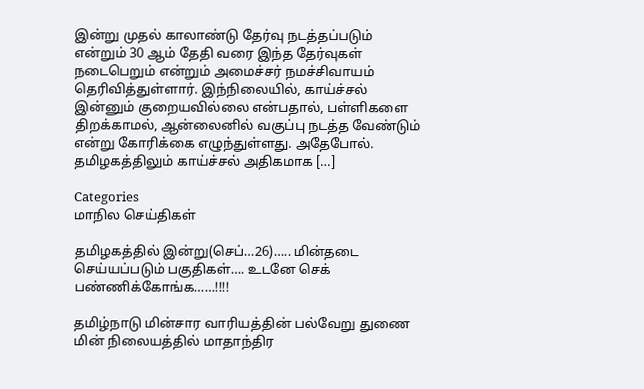இன்று முதல் காலாண்டு தேர்வு நடத்தப்படும் என்றும் 30 ஆம் தேதி வரை இந்த தேர்வுகள் நடைபெறும் என்றும் அமைச்சர் நமச்சிவாயம் தெரிவித்துள்ளார். இந்நிலையில், காய்ச்சல் இன்னும் குறையவில்லை என்பதால், பள்ளிகளை திறக்காமல், ஆன்லைனில் வகுப்பு நடத்த வேண்டும் என்று கோரிக்கை எழுந்துள்ளது. அதேபோல். தமிழகத்திலும் காய்ச்சல் அதிகமாக […]

Categories
மாநில செய்திகள்

தமிழகத்தில் இன்று(செப்…26)….. மின்தடை செய்யப்படும் பகுதிகள்…. உடனே செக் பண்ணிக்கோங்க……!!!!

தமிழ்நாடு மின்சார வாரியத்தின் பல்வேறு துணை மின் நிலையத்தில் மாதாந்திர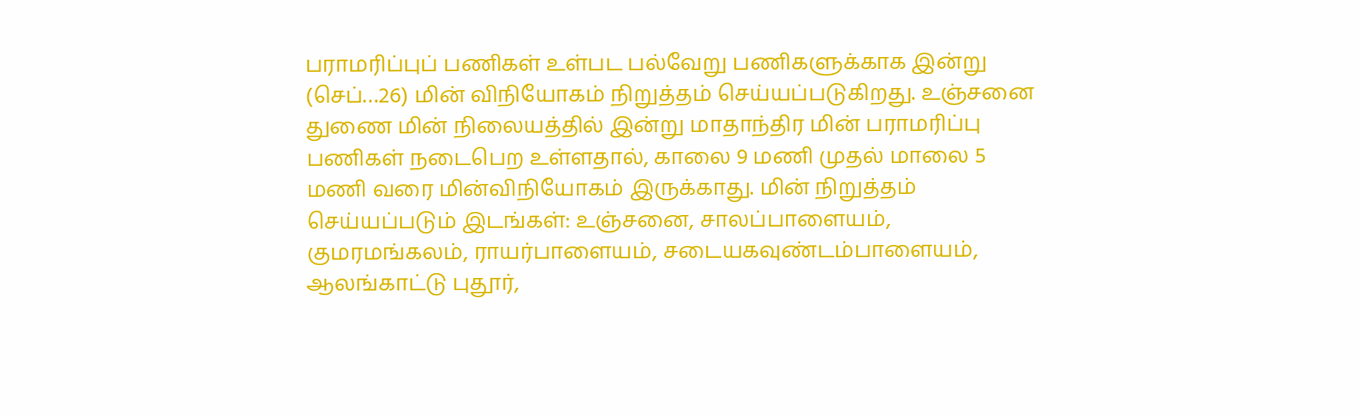பராமரிப்புப் பணிகள் உள்பட பல்வேறு பணிகளுக்காக இன்று (செப்…26) மின் விநியோகம் நிறுத்தம் செய்யப்படுகிறது. உஞ்சனை துணை மின் நிலையத்தில் இன்று மாதாந்திர மின் பராமரிப்பு பணிகள் நடைபெற உள்ளதால், காலை 9 மணி முதல் மாலை 5 மணி வரை மின்விநியோகம் இருக்காது. மின் நிறுத்தம் செய்யப்படும் இடங்கள்: உஞ்சனை, சாலப்பாளையம், குமரமங்கலம், ராயர்பாளையம், சடையகவுண்டம்பாளையம், ஆலங்காட்டு புதூர்,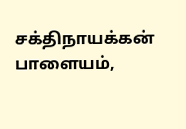சக்திநாயக்கன் பாளையம்,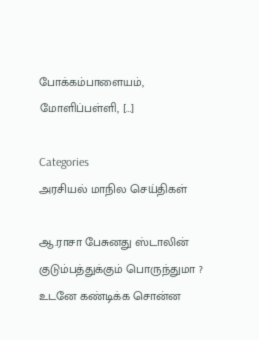போக்கம்பாளையம், மோளிப்பள்ளி, […]

Categories
அரசியல் மாநில செய்திகள்

ஆ.ராசா பேசுனது ஸ்டாலின் குடும்பத்துக்கும் பொருந்துமா ? உடனே கண்டிக்க சொன்ன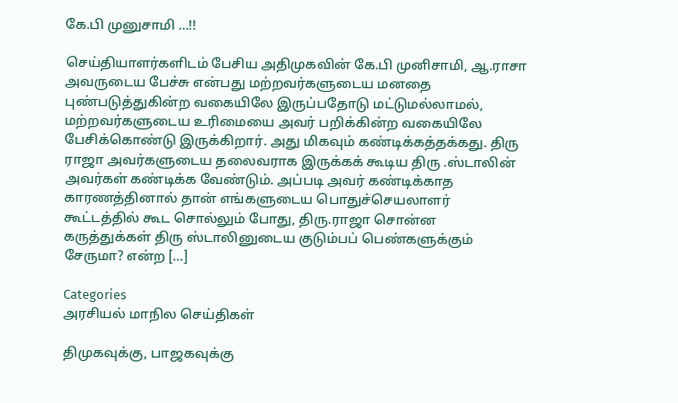கே.பி முனுசாமி …!!

செய்தியாளர்களிடம் பேசிய அதிமுகவின் கே.பி முனிசாமி, ஆ.ராசா அவருடைய பேச்சு என்பது மற்றவர்களுடைய மனதை புண்படுத்துகின்ற வகையிலே இருப்பதோடு மட்டுமல்லாமல்,  மற்றவர்களுடைய உரிமையை அவர் பறிக்கின்ற வகையிலே பேசிக்கொண்டு இருக்கிறார். அது மிகவும் கண்டிக்கத்தக்கது. திரு ராஜா அவர்களுடைய தலைவராக இருக்கக் கூடிய திரு .ஸ்டாலின் அவர்கள் கண்டிக்க வேண்டும். அப்படி அவர் கண்டிக்காத காரணத்தினால் தான் எங்களுடைய பொதுச்செயலாளர் கூட்டத்தில் கூட சொல்லும் போது, திரு.ராஜா சொன்ன கருத்துக்கள் திரு ஸ்டாலினுடைய குடும்பப் பெண்களுக்கும் சேருமா? என்ற […]

Categories
அரசியல் மாநில செய்திகள்

திமுகவுக்கு, பாஜகவுக்கு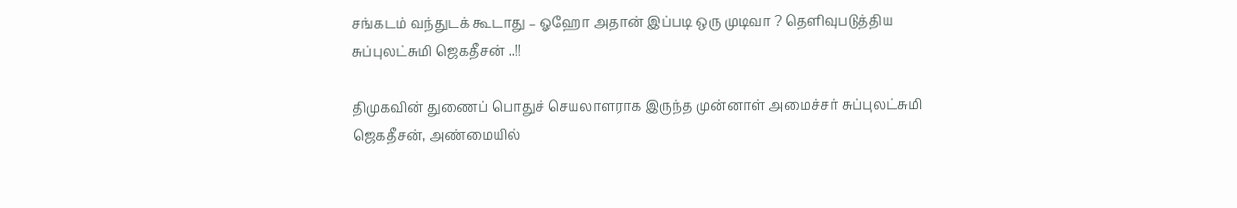சங்கடம் வந்துடக் கூடாது – ஓஹோ அதான் இப்படி ஒரு முடிவா ? தெளிவுபடுத்திய சுப்புலட்சுமி ஜெகதீசன் ..!!

திமுகவின் துணைப் பொதுச் செயலாளராக இருந்த முன்னாள் அமைச்சர் சுப்புலட்சுமி ஜெகதீசன், அண்மையில்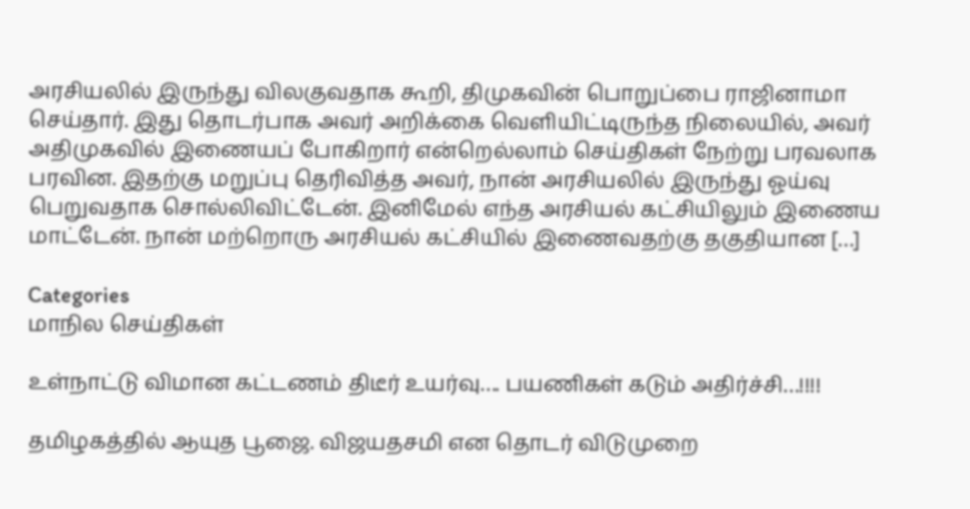அரசியலில் இருந்து விலகுவதாக கூறி, திமுகவின் பொறுப்பை ராஜினாமா செய்தார். இது தொடர்பாக அவர் அறிக்கை வெளியிட்டிருந்த நிலையில், அவர் அதிமுகவில் இணையப் போகிறார் என்றெல்லாம் செய்திகள் நேற்று பரவலாக பரவின. இதற்கு மறுப்பு தெரிவித்த அவர், நான் அரசியலில் இருந்து ஓய்வு பெறுவதாக சொல்லிவிட்டேன். இனிமேல் எந்த அரசியல் கட்சியிலும் இணைய மாட்டேன். நான் மற்றொரு அரசியல் கட்சியில் இணைவதற்கு தகுதியான […]

Categories
மாநில செய்திகள்

உள்நாட்டு விமான கட்டணம் திடீர் உயர்வு…. பயணிகள் கடும் அதிர்ச்சி…!!!!

தமிழகத்தில் ஆயுத பூஜை. விஜயதசமி என தொடர் விடுமுறை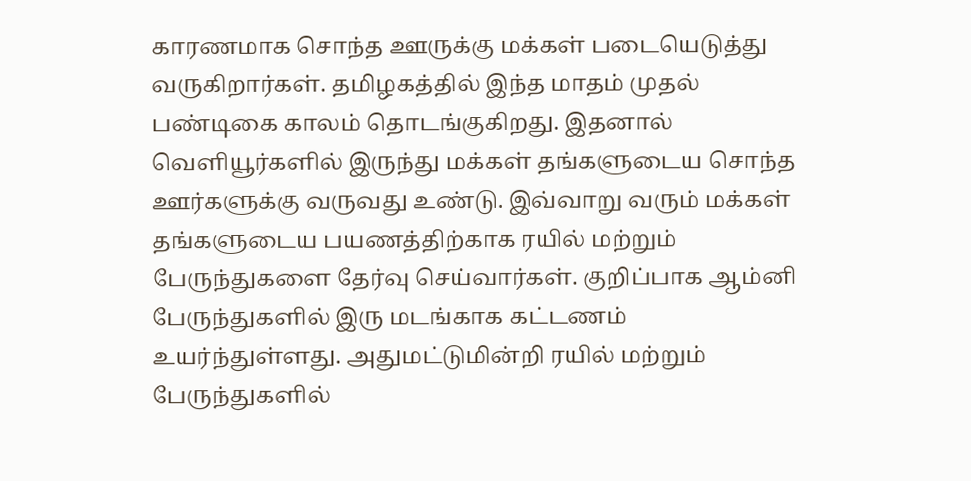காரணமாக சொந்த ஊருக்கு மக்கள் படையெடுத்து வருகிறார்கள். தமிழகத்தில் இந்த மாதம் முதல் பண்டிகை காலம் தொடங்குகிறது. இதனால் வெளியூர்களில் இருந்து மக்கள் தங்களுடைய சொந்த ஊர்களுக்கு வருவது உண்டு. இவ்வாறு வரும் மக்கள் தங்களுடைய பயணத்திற்காக ரயில் மற்றும் பேருந்துகளை தேர்வு செய்வார்கள். குறிப்பாக ஆம்னி பேருந்துகளில் இரு மடங்காக கட்டணம் உயர்ந்துள்ளது. அதுமட்டுமின்றி ரயில் மற்றும் பேருந்துகளில்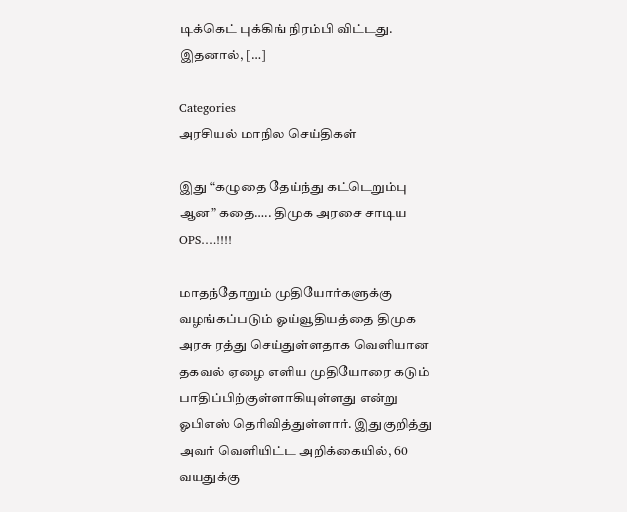டிக்கெட் புக்கிங் நிரம்பி விட்டது. இதனால், […]

Categories
அரசியல் மாநில செய்திகள்

இது “கழுதை தேய்ந்து கட்டெறும்பு ஆன” கதை….. திமுக அரசை சாடிய OPS….!!!!

மாதந்தோறும் முதியோர்களுக்கு வழங்கப்படும் ஓய்வூதியத்தை திமுக அரசு ரத்து செய்துள்ளதாக வெளியான தகவல் ஏழை எளிய முதியோரை கடும் பாதிப்பிற்குள்ளாகியுள்ளது என்று ஓபிஎஸ் தெரிவித்துள்ளார். இதுகுறித்து அவர் வெளியிட்ட அறிக்கையில், 60 வயதுக்கு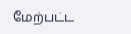மேற்பட்ட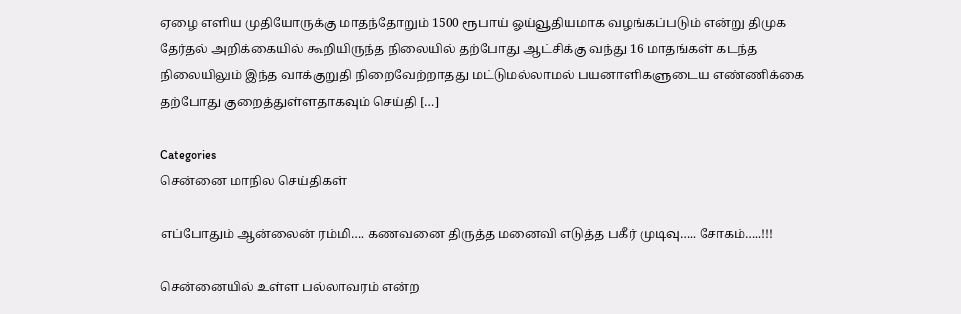ஏழை எளிய முதியோருக்கு மாதந்தோறும் 1500 ரூபாய் ஓய்வூதியமாக வழங்கப்படும் என்று திமுக தேர்தல் அறிக்கையில் கூறியிருந்த நிலையில் தற்போது ஆட்சிக்கு வந்து 16 மாதங்கள் கடந்த நிலையிலும் இந்த வாக்குறுதி நிறைவேற்றாதது மட்டுமல்லாமல் பயனாளிகளுடைய எண்ணிக்கை தற்போது குறைத்துள்ளதாகவும் செய்தி […]

Categories
சென்னை மாநில செய்திகள்

எப்போதும் ஆன்லைன் ரம்மி…. கணவனை திருத்த மனைவி எடுத்த பகீர் முடிவு….. சோகம்…..!!!

சென்னையில் உள்ள பல்லாவரம் என்ற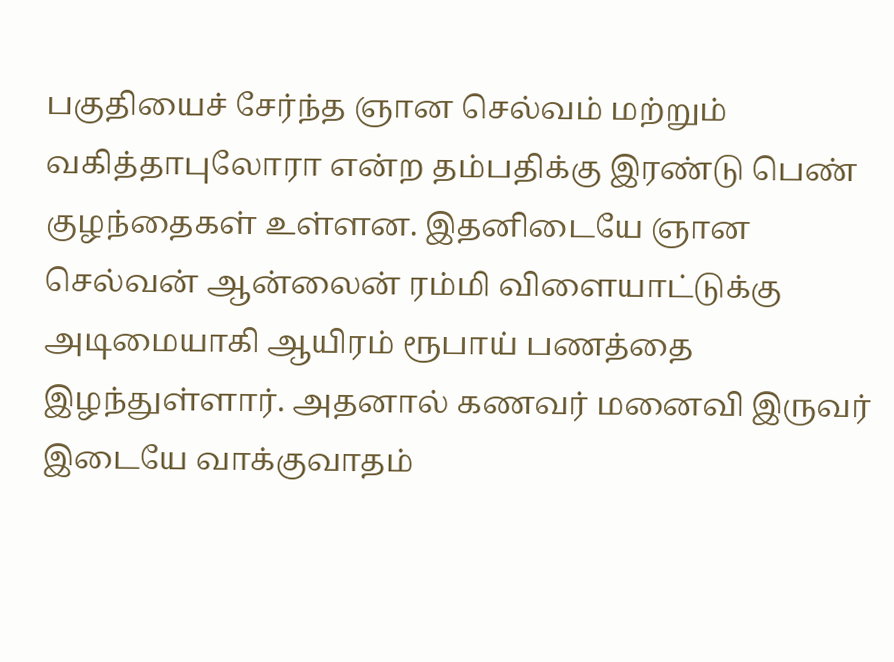பகுதியைச் சேர்ந்த ஞான செல்வம் மற்றும் வகித்தாபுலோரா என்ற தம்பதிக்கு இரண்டு பெண் குழந்தைகள் உள்ளன. இதனிடையே ஞான செல்வன் ஆன்லைன் ரம்மி விளையாட்டுக்கு அடிமையாகி ஆயிரம் ரூபாய் பணத்தை இழந்துள்ளார். அதனால் கணவர் மனைவி இருவர் இடையே வாக்குவாதம்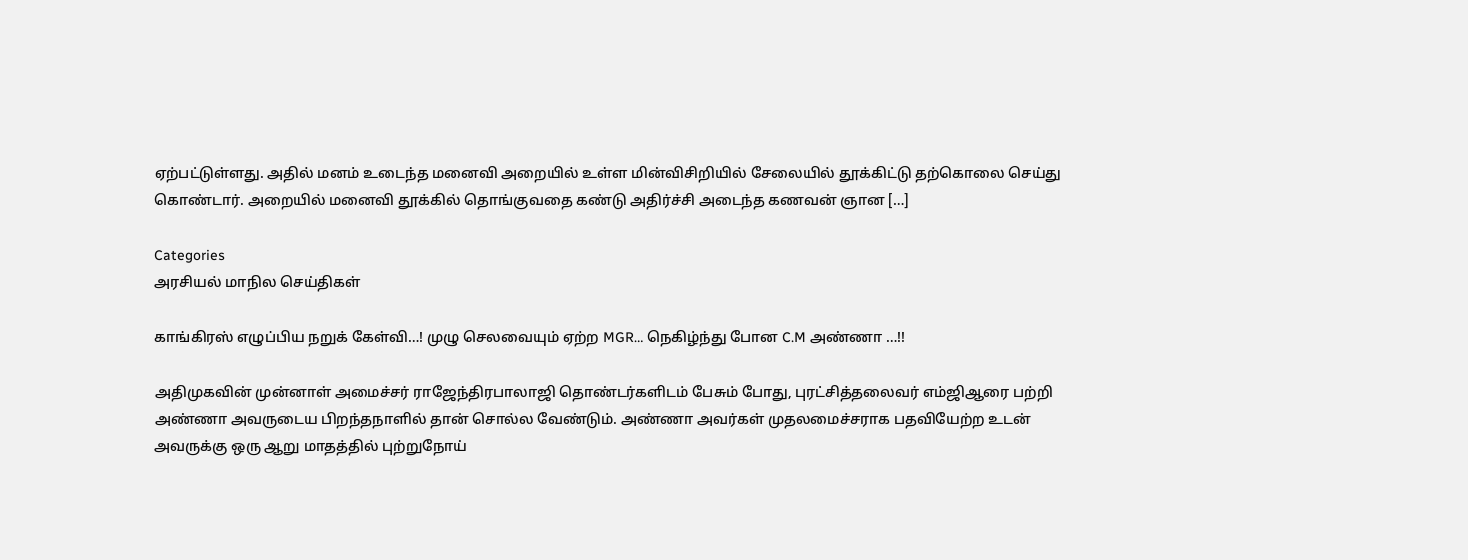ஏற்பட்டுள்ளது. அதில் மனம் உடைந்த மனைவி அறையில் உள்ள மின்விசிறியில் சேலையில் தூக்கிட்டு தற்கொலை செய்து கொண்டார். அறையில் மனைவி தூக்கில் தொங்குவதை கண்டு அதிர்ச்சி அடைந்த கணவன் ஞான […]

Categories
அரசியல் மாநில செய்திகள்

காங்கிரஸ் எழுப்பிய நறுக் கேள்வி…! முழு செலவையும் ஏற்ற MGR… நெகிழ்ந்து போன C.M அண்ணா …!!

அதிமுகவின் முன்னாள் அமைச்சர் ராஜேந்திரபாலாஜி தொண்டர்களிடம் பேசும் போது, புரட்சித்தலைவர் எம்ஜிஆரை பற்றி அண்ணா அவருடைய பிறந்தநாளில் தான் சொல்ல வேண்டும். அண்ணா அவர்கள் முதலமைச்சராக பதவியேற்ற உடன் அவருக்கு ஒரு ஆறு மாதத்தில் புற்றுநோய்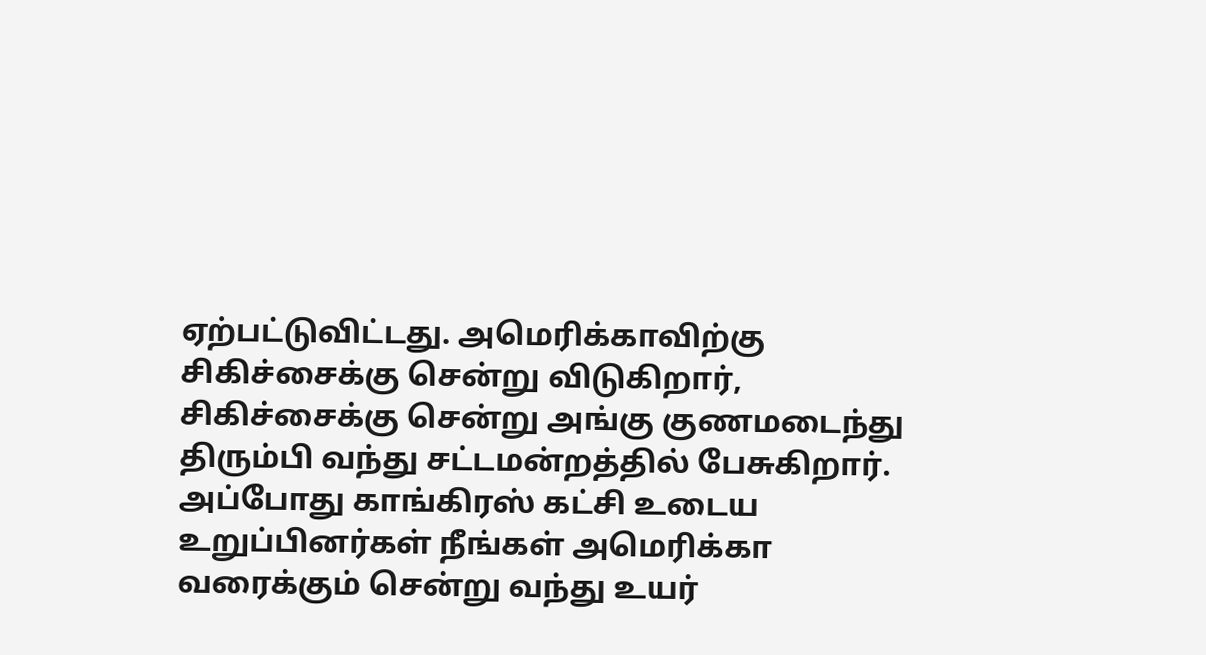ஏற்பட்டுவிட்டது. அமெரிக்காவிற்கு சிகிச்சைக்கு சென்று விடுகிறார், சிகிச்சைக்கு சென்று அங்கு குணமடைந்து திரும்பி வந்து சட்டமன்றத்தில் பேசுகிறார். அப்போது காங்கிரஸ் கட்சி உடைய உறுப்பினர்கள் நீங்கள் அமெரிக்கா வரைக்கும் சென்று வந்து உயர்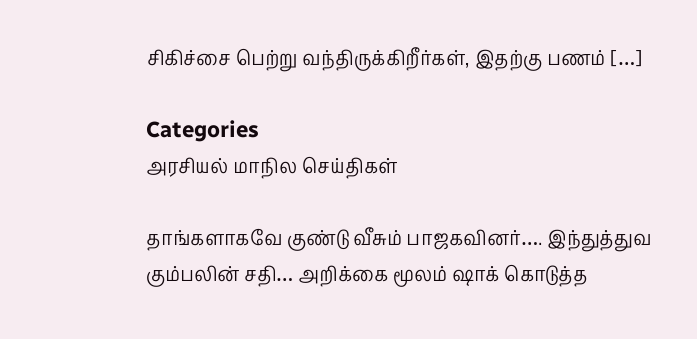சிகிச்சை பெற்று வந்திருக்கிறீர்கள், இதற்கு பணம் […]

Categories
அரசியல் மாநில செய்திகள்

தாங்களாகவே குண்டு வீசும் பாஜகவினர்…. இந்துத்துவ கும்பலின் சதி… அறிக்கை மூலம் ஷாக் கொடுத்த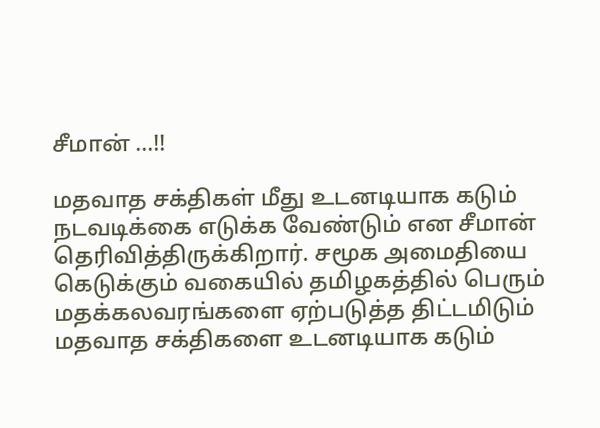சீமான் …!!

மதவாத சக்திகள் மீது உடனடியாக கடும் நடவடிக்கை எடுக்க வேண்டும் என சீமான் தெரிவித்திருக்கிறார். சமூக அமைதியை கெடுக்கும் வகையில் தமிழகத்தில் பெரும் மதக்கலவரங்களை ஏற்படுத்த திட்டமிடும் மதவாத சக்திகளை உடனடியாக கடும்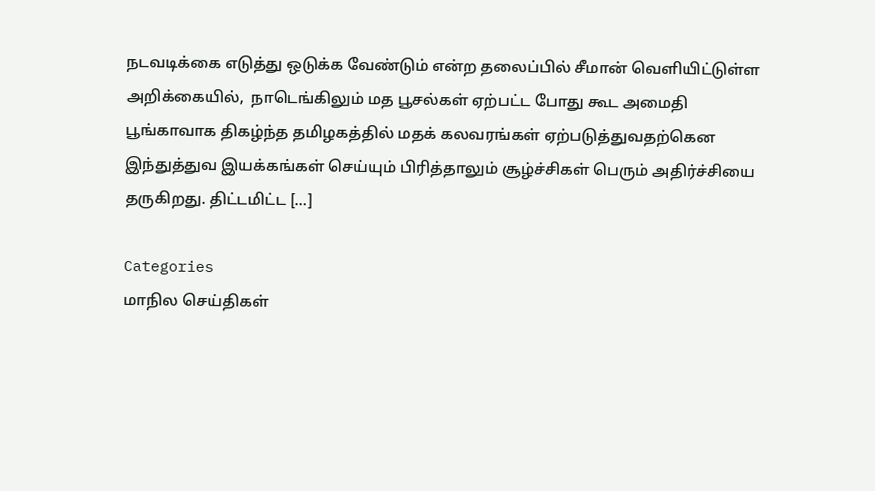நடவடிக்கை எடுத்து ஒடுக்க வேண்டும் என்ற தலைப்பில் சீமான் வெளியிட்டுள்ள அறிக்கையில்,  நாடெங்கிலும் மத பூசல்கள் ஏற்பட்ட போது கூட அமைதி பூங்காவாக திகழ்ந்த தமிழகத்தில் மதக் கலவரங்கள் ஏற்படுத்துவதற்கென இந்துத்துவ இயக்கங்கள் செய்யும் பிரித்தாலும் சூழ்ச்சிகள் பெரும் அதிர்ச்சியை தருகிறது. திட்டமிட்ட […]

Categories
மாநில செய்திகள்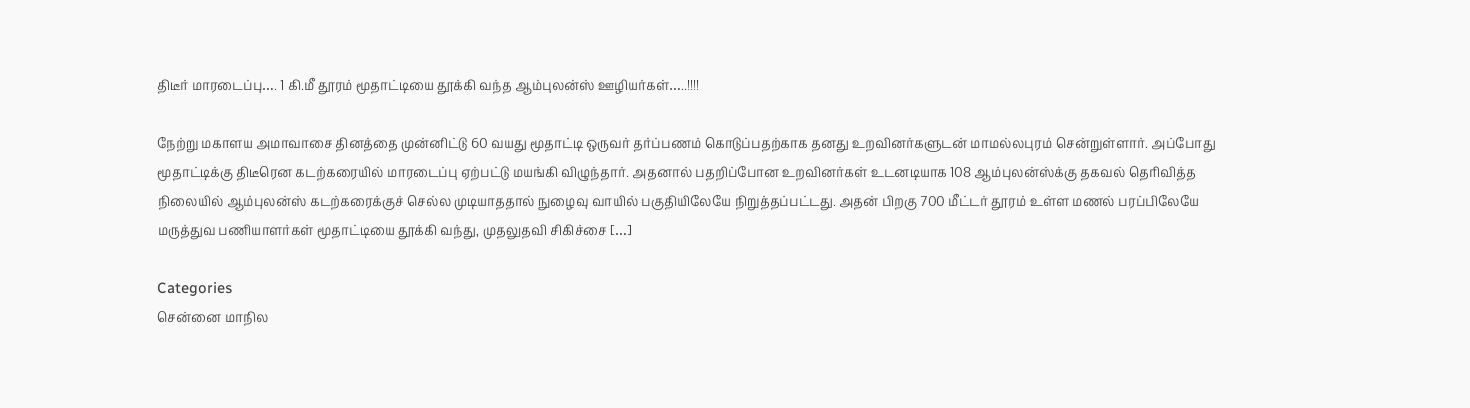திடீர் மாரடைப்பு…. 1 கி.மீ தூரம் மூதாட்டியை தூக்கி வந்த ஆம்புலன்ஸ் ஊழியர்கள்…..!!!!

நேற்று மகாளய அமாவாசை தினத்தை முன்னிட்டு 60 வயது மூதாட்டி ஒருவர் தர்ப்பணம் கொடுப்பதற்காக தனது உறவினர்களுடன் மாமல்லபுரம் சென்றுள்ளார். அப்போது மூதாட்டிக்கு திடீரென கடற்கரையில் மாரடைப்பு ஏற்பட்டு மயங்கி விழுந்தார். அதனால் பதறிப்போன உறவினர்கள் உடனடியாக 108 ஆம்புலன்ஸ்க்கு தகவல் தெரிவித்த நிலையில் ஆம்புலன்ஸ் கடற்கரைக்குச் செல்ல முடியாததால் நுழைவு வாயில் பகுதியிலேயே நிறுத்தப்பட்டது. அதன் பிறகு 700 மீட்டர் தூரம் உள்ள மணல் பரப்பிலேயே மருத்துவ பணியாளர்கள் மூதாட்டியை தூக்கி வந்து, முதலுதவி சிகிச்சை […]

Categories
சென்னை மாநில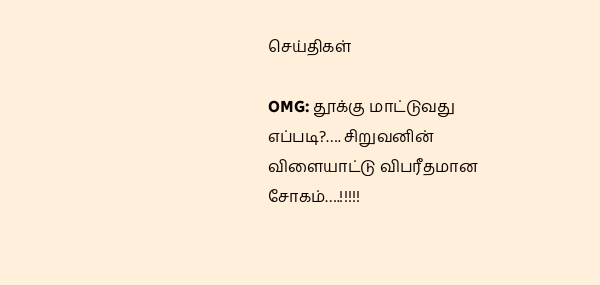செய்திகள்

OMG: தூக்கு மாட்டுவது எப்படி?…. சிறுவனின் விளையாட்டு விபரீதமான சோகம்….!!!!!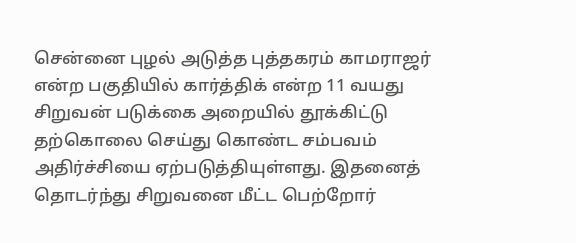சென்னை புழல் அடுத்த புத்தகரம் காமராஜர் என்ற பகுதியில் கார்த்திக் என்ற 11 வயது சிறுவன் படுக்கை அறையில் தூக்கிட்டு தற்கொலை செய்து கொண்ட சம்பவம் அதிர்ச்சியை ஏற்படுத்தியுள்ளது. இதனைத் தொடர்ந்து சிறுவனை மீட்ட பெற்றோர்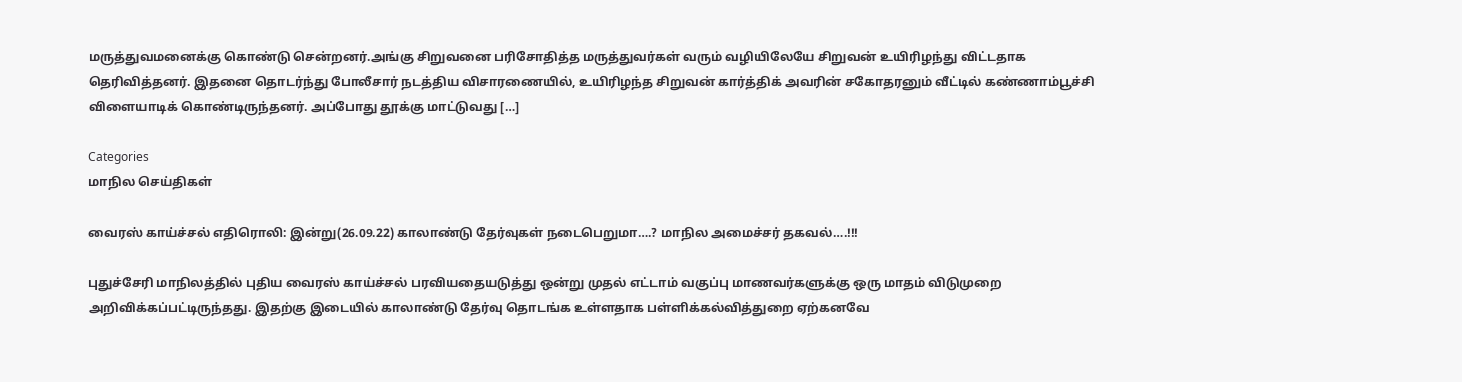மருத்துவமனைக்கு கொண்டு சென்றனர்.அங்கு சிறுவனை பரிசோதித்த மருத்துவர்கள் வரும் வழியிலேயே சிறுவன் உயிரிழந்து விட்டதாக தெரிவித்தனர். இதனை தொடர்ந்து போலீசார் நடத்திய விசாரணையில், உயிரிழந்த சிறுவன் கார்த்திக் அவரின் சகோதரனும் வீட்டில் கண்ணாம்பூச்சி விளையாடிக் கொண்டிருந்தனர். அப்போது தூக்கு மாட்டுவது […]

Categories
மாநில செய்திகள்

வைரஸ் காய்ச்சல் எதிரொலி: இன்று(26.09.22) காலாண்டு தேர்வுகள் நடைபெறுமா….? மாநில அமைச்சர் தகவல்….!!!

புதுச்சேரி மாநிலத்தில் புதிய வைரஸ் காய்ச்சல் பரவியதையடுத்து ஒன்று முதல் எட்டாம் வகுப்பு மாணவர்களுக்கு ஒரு மாதம் விடுமுறை அறிவிக்கப்பட்டிருந்தது. இதற்கு இடையில் காலாண்டு தேர்வு தொடங்க உள்ளதாக பள்ளிக்கல்வித்துறை ஏற்கனவே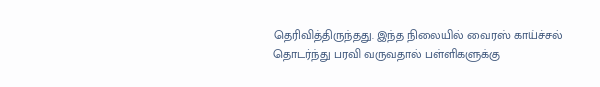தெரிவித்திருந்தது. இந்த நிலையில் வைரஸ் காய்ச்சல் தொடர்ந்து பரவி வருவதால் பள்ளிகளுக்கு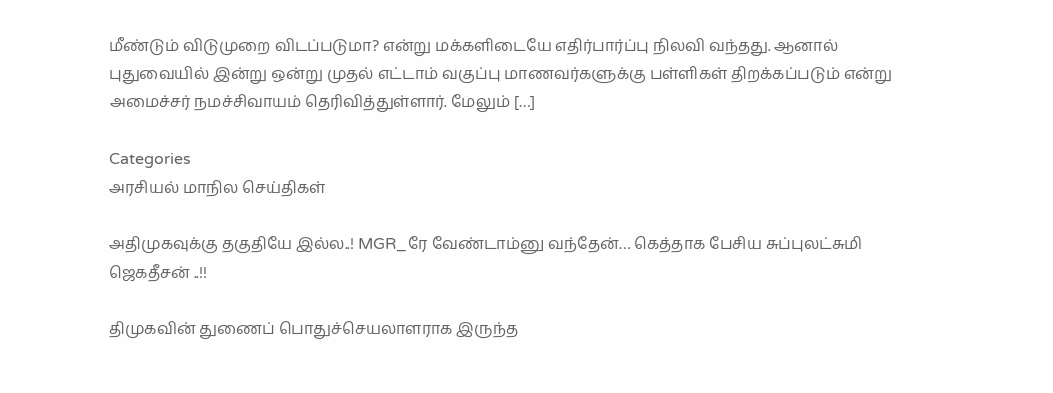மீண்டும் விடுமுறை விடப்படுமா? என்று மக்களிடையே எதிர்பார்ப்பு நிலவி வந்தது. ஆனால் புதுவையில் இன்று ஒன்று முதல் எட்டாம் வகுப்பு மாணவர்களுக்கு பள்ளிகள் திறக்கப்படும் என்று அமைச்சர் நமச்சிவாயம் தெரிவித்துள்ளார். மேலும் […]

Categories
அரசியல் மாநில செய்திகள்

அதிமுகவுக்கு தகுதியே இல்ல..! MGR_ரே வேண்டாம்னு வந்தேன்… கெத்தாக பேசிய சுப்புலட்சுமி ஜெகதீசன் ..!!

திமுகவின் துணைப் பொதுச்செயலாளராக இருந்த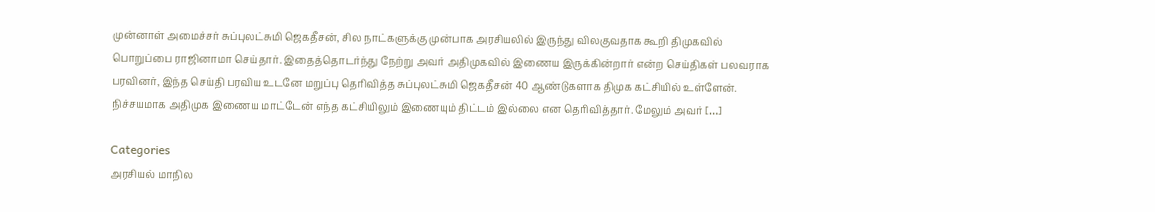முன்னாள் அமைச்சர் சுப்புலட்சுமி ஜெகதீசன், சில நாட்களுக்கு முன்பாக அரசியலில் இருந்து விலகுவதாக கூறி திமுகவில் பொறுப்பை ராஜினாமா செய்தார். இதைத்தொடர்ந்து நேற்று அவர் அதிமுகவில் இணைய இருக்கின்றார் என்ற செய்திகள் பலவராக பரவினர், இந்த செய்தி பரவிய உடனே மறுப்பு தெரிவித்த சுப்புலட்சுமி ஜெகதீசன் 40 ஆண்டுகளாக திமுக கட்சியில் உள்ளேன். நிச்சயமாக அதிமுக இணைய மாட்டேன் எந்த கட்சியிலும் இணையும் திட்டம் இல்லை என தெரிவித்தார். மேலும் அவர் […]

Categories
அரசியல் மாநில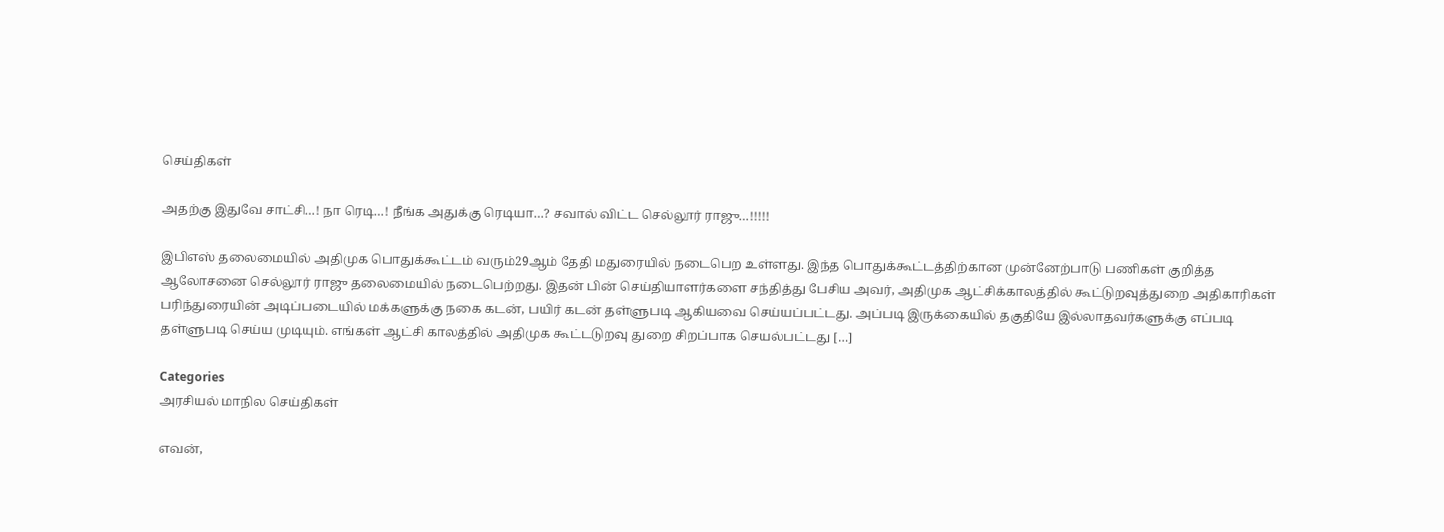செய்திகள்

அதற்கு இதுவே சாட்சி…! நா ரெடி…! நீங்க அதுக்கு ரெடியா…? சவால் விட்ட செல்லூர் ராஜு…!!!!!

இபிஎஸ் தலைமையில் அதிமுக பொதுக்கூட்டம் வரும்29ஆம் தேதி மதுரையில் நடைபெற உள்ளது. இந்த பொதுக்கூட்டத்திற்கான முன்னேற்பாடு பணிகள் குறித்த ஆலோசனை செல்லூர் ராஜு தலைமையில் நடைபெற்றது. இதன் பின் செய்தியாளர்களை சந்தித்து பேசிய அவர், அதிமுக ஆட்சிக்காலத்தில் கூட்டுறவுத்துறை அதிகாரிகள் பரிந்துரையின் அடிப்படையில் மக்களுக்கு நகை கடன், பயிர் கடன் தள்ளுபடி ஆகியவை செய்யப்பட்டது. அப்படி இருக்கையில் தகுதியே இல்லாதவர்களுக்கு எப்படி தள்ளுபடி செய்ய முடியும். எங்கள் ஆட்சி காலத்தில் அதிமுக கூட்டடுறவு துறை சிறப்பாக செயல்பட்டது […]

Categories
அரசியல் மாநில செய்திகள்

எவன்,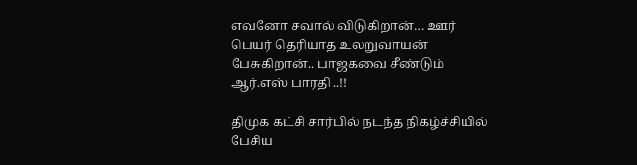எவனோ சவால் விடுகிறான்… ஊர் பெயர் தெரியாத உலறுவாயன் பேசுகிறான்.. பாஜகவை சீண்டும் ஆர்.எஸ் பாரதி ..!!

திமுக கட்சி சார்பில் நடந்த நிகழ்ச்சியில் பேசிய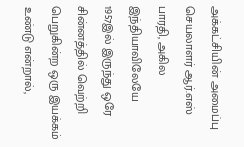அக்கட்சியின் அமைப்பு செயலாளர் ஆர்.எஸ் பாரதி, அகில இந்தியாவிலேயே 1957இல் இருந்து ஒரே சின்னத்தில் வெற்றி பெறுகின்ற ஒரு இயக்கம் உண்டு என்றால்,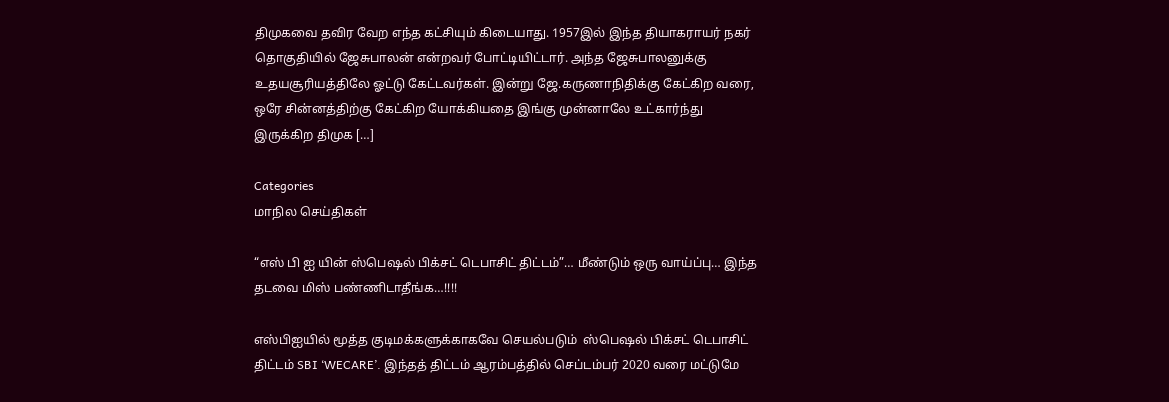திமுகவை தவிர வேற எந்த கட்சியும் கிடையாது. 1957இல் இந்த தியாகராயர் நகர் தொகுதியில் ஜேசுபாலன் என்றவர் போட்டியிட்டார். அந்த ஜேசுபாலனுக்கு உதயசூரியத்திலே ஓட்டு கேட்டவர்கள். இன்று ஜே.கருணாநிதிக்கு கேட்கிற வரை, ஒரே சின்னத்திற்கு கேட்கிற யோக்கியதை இங்கு முன்னாலே உட்கார்ந்து இருக்கிற திமுக […]

Categories
மாநில செய்திகள்

“எஸ் பி ஐ யின் ஸ்பெஷல் பிக்சட் டெபாசிட் திட்டம்”… மீண்டும் ஒரு வாய்ப்பு… இந்த தடவை மிஸ் பண்ணிடாதீங்க…!!!!

எஸ்பிஐயில் மூத்த குடிமக்களுக்காகவே செயல்படும்  ஸ்பெஷல் பிக்சட் டெபாசிட் திட்டம் SBI ‘WECARE’. இந்தத் திட்டம் ஆரம்பத்தில் செப்டம்பர் 2020 வரை மட்டுமே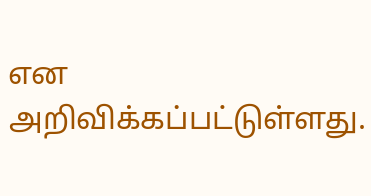என அறிவிக்கப்பட்டுள்ளது.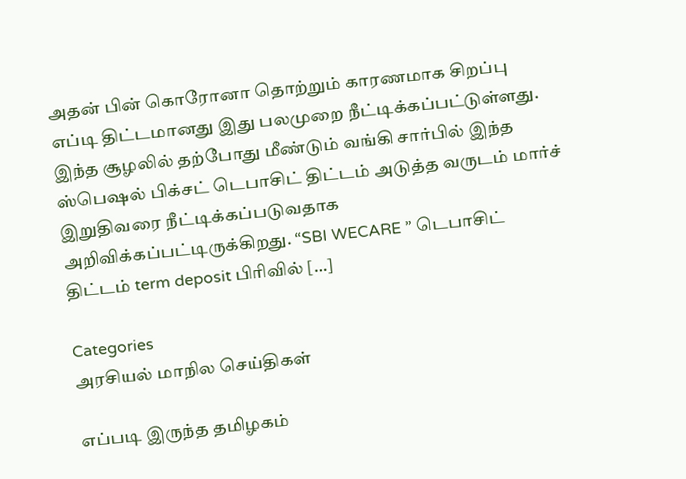அதன் பின் கொரோனா தொற்றும் காரணமாக சிறப்பு எப்டி திட்டமானது இது பலமுறை நீட்டிக்கப்பட்டுள்ளது. இந்த சூழலில் தற்போது மீண்டும் வங்கி சார்பில் இந்த ஸ்பெஷல் பிக்சட் டெபாசிட் திட்டம் அடுத்த வருடம் மார்ச் இறுதிவரை நீட்டிக்கப்படுவதாக அறிவிக்கப்பட்டிருக்கிறது. “SBI WECARE ” டெபாசிட் திட்டம் term deposit பிரிவில் […]

Categories
அரசியல் மாநில செய்திகள்

எப்படி இருந்த தமிழகம்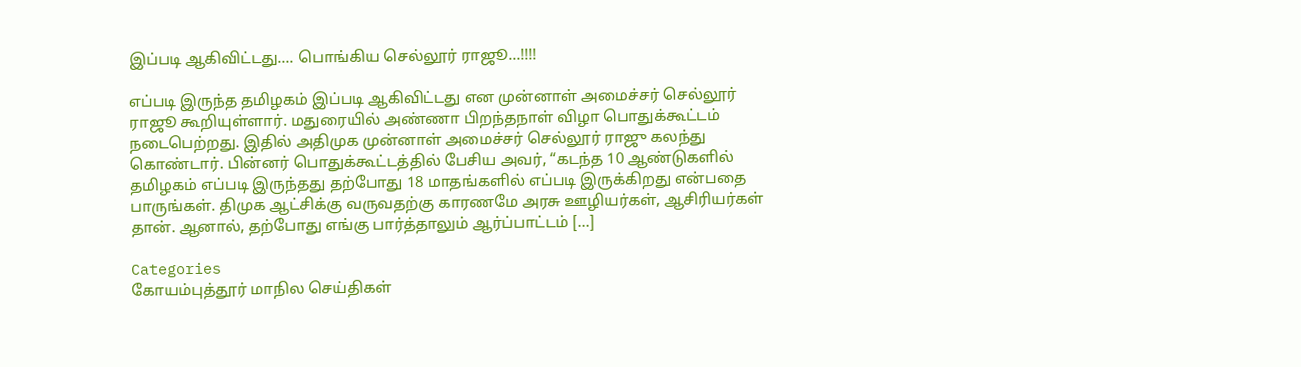இப்படி ஆகிவிட்டது…. பொங்கிய செல்லூர் ராஜூ…!!!!

எப்படி இருந்த தமிழகம் இப்படி ஆகிவிட்டது என முன்னாள் அமைச்சர் செல்லூர் ராஜூ கூறியுள்ளார். மதுரையில் அண்ணா பிறந்தநாள் விழா பொதுக்கூட்டம் நடைபெற்றது. இதில் அதிமுக முன்னாள் அமைச்சர் செல்லூர் ராஜு கலந்து கொண்டார். பின்னர் பொதுக்கூட்டத்தில் பேசிய அவர், “கடந்த 10 ஆண்டுகளில் தமிழகம் எப்படி இருந்தது தற்போது 18 மாதங்களில் எப்படி இருக்கிறது என்பதை பாருங்கள். திமுக ஆட்சிக்கு வருவதற்கு காரணமே அரசு ஊழியர்கள், ஆசிரியர்கள் தான். ஆனால், தற்போது எங்கு பார்த்தாலும் ஆர்ப்பாட்டம் […]

Categories
கோயம்புத்தூர் மாநில செய்திகள்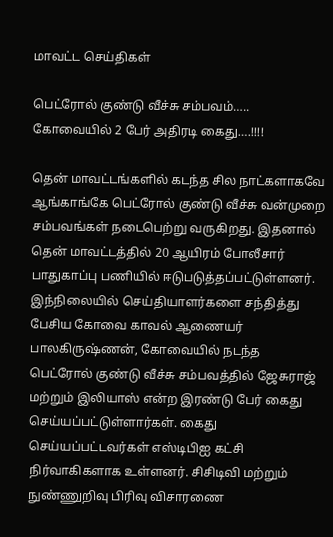மாவட்ட செய்திகள்

பெட்ரோல் குண்டு வீச்சு சம்பவம்….. கோவையில் 2 பேர் அதிரடி கைது….!!!!

தென் மாவட்டங்களில் கடந்த சில நாட்களாகவே ஆங்காங்கே பெட்ரோல் குண்டு வீச்சு வன்முறை சம்பவங்கள் நடைபெற்று வருகிறது. இதனால் தென் மாவட்டத்தில் 20 ஆயிரம் போலீசார் பாதுகாப்பு பணியில் ஈடுபடுத்தப்பட்டுள்ளனர். இந்நிலையில் செய்தியாளர்களை சந்தித்து பேசிய கோவை காவல் ஆணையர் பாலகிருஷ்ணன், கோவையில் நடந்த பெட்ரோல் குண்டு வீச்சு சம்பவத்தில் ஜேசுராஜ் மற்றும் இலியாஸ் என்ற இரண்டு பேர் கைது செய்யப்பட்டுள்ளார்கள். கைது செய்யப்பட்டவர்கள் எஸ்டிபிஐ கட்சி நிர்வாகிகளாக உள்ளனர். சிசிடிவி மற்றும் நுண்ணுறிவு பிரிவு விசாரணை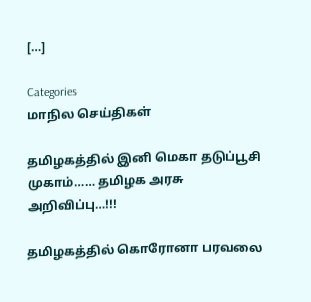[…]

Categories
மாநில செய்திகள்

தமிழகத்தில் இனி மெகா தடுப்பூசி முகாம்…… தமிழக அரசு அறிவிப்பு…!!!

தமிழகத்தில் கொரோனா பரவலை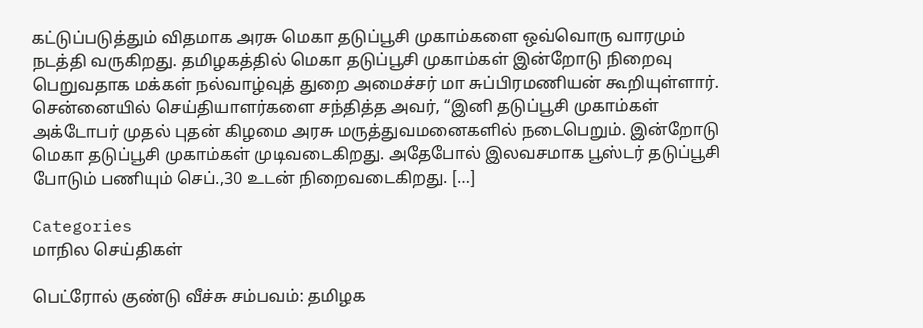கட்டுப்படுத்தும் விதமாக அரசு மெகா தடுப்பூசி முகாம்களை ஒவ்வொரு வாரமும் நடத்தி வருகிறது. தமிழகத்தில் மெகா தடுப்பூசி முகாம்கள் இன்றோடு நிறைவு பெறுவதாக மக்கள் நல்வாழ்வுத் துறை அமைச்சர் மா சுப்பிரமணியன் கூறியுள்ளார். சென்னையில் செய்தியாளர்களை சந்தித்த அவர், “இனி தடுப்பூசி முகாம்கள் அக்டோபர் முதல் புதன் கிழமை அரசு மருத்துவமனைகளில் நடைபெறும். இன்றோடு மெகா தடுப்பூசி முகாம்கள் முடிவடைகிறது. அதேபோல் இலவசமாக பூஸ்டர் தடுப்பூசி போடும் பணியும் செப்.,30 உடன் நிறைவடைகிறது. […]

Categories
மாநில செய்திகள்

பெட்ரோல் குண்டு வீச்சு சம்பவம்: தமிழக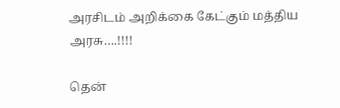அரசிடம் அறிக்கை கேட்கும் மத்திய அரசு….!!!!

தென்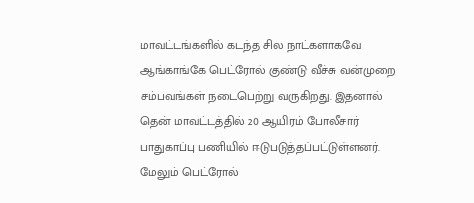மாவட்டங்களில் கடந்த சில நாட்களாகவே ஆங்காங்கே பெட்ரோல் குண்டு வீச்சு வன்முறை சம்பவங்கள் நடைபெற்று வருகிறது. இதனால் தென் மாவட்டத்தில் 20 ஆயிரம் போலீசார் பாதுகாப்பு பணியில் ஈடுபடுத்தப்பட்டுள்ளனர். மேலும் பெட்ரோல்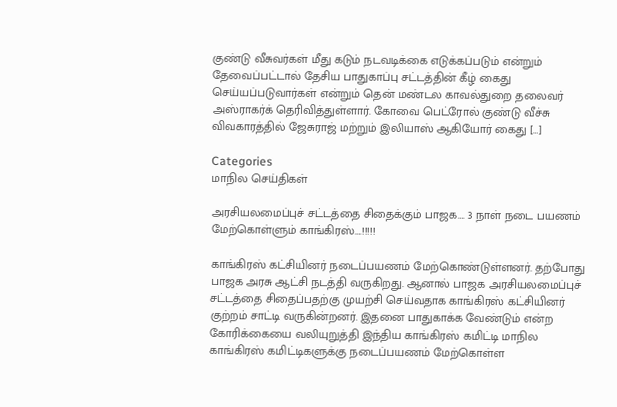குண்டு வீசுவர்கள் மீது கடும் நடவடிக்கை எடுக்கப்படும் என்றும் தேவைப்பட்டால் தேசிய பாதுகாப்பு சட்டத்தின் கீழ் கைது செய்யப்படுவார்கள் என்றும் தென் மண்டல காவல்துறை தலைவர் அஸ்ராகர்க் தெரிவித்துள்ளார். கோவை பெட்ரோல் குண்டு வீச்சு விவகாரத்தில் ஜேசுராஜ் மற்றும் இலியாஸ் ஆகியோர் கைது […]

Categories
மாநில செய்திகள்

அரசியலமைப்புச் சட்டத்தை சிதைக்கும் பாஜக…. 3 நாள் நடை பயணம் மேற்கொள்ளும் காங்கிரஸ்….!!!!!

காங்கிரஸ் கட்சியினர் நடைப்பயணம் மேற்கொண்டுள்ளனர். தற்போது பாஜக அரசு ஆட்சி நடத்தி வருகிறது. ஆனால் பாஜக அரசியலமைப்புச் சட்டத்தை சிதைப்பதற்கு முயற்சி செய்வதாக காங்கிரஸ் கட்சியினர் குற்றம் சாட்டி வருகின்றனர். இதனை பாதுகாக்க வேண்டும் என்ற கோரிக்கையை வலியுறுத்தி இந்திய காங்கிரஸ் கமிட்டி மாநில காங்கிரஸ் கமிட்டிகளுக்கு நடைப்பயணம் மேற்கொள்ள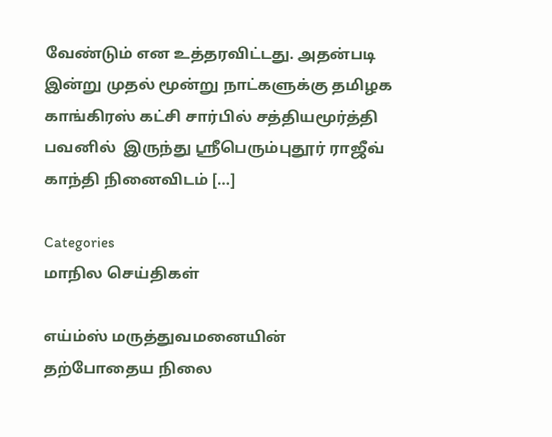வேண்டும் என உத்தரவிட்டது. அதன்படி இன்று முதல் மூன்று நாட்களுக்கு தமிழக காங்கிரஸ் கட்சி சார்பில் சத்தியமூர்த்தி பவனில்  இருந்து ஸ்ரீபெரும்புதூர் ராஜீவ் காந்தி நினைவிடம் […]

Categories
மாநில செய்திகள்

எய்ம்ஸ் மருத்துவமனையின் தற்போதைய நிலை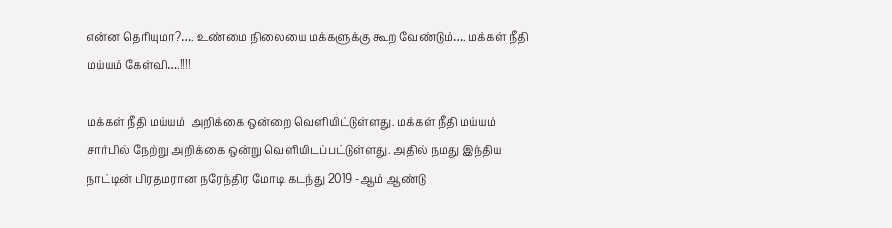என்ன தெரியுமா?…. உண்மை நிலையை மக்களுக்கு கூற வேண்டும்…. மக்கள் நீதி மய்யம் கேள்வி….!!!!

மக்கள் நீதி மய்யம்  அறிக்கை ஒன்றை வெளியிட்டுள்ளது. மக்கள் நீதி மய்யம்  சார்பில் நேற்று அறிக்கை ஒன்று வெளியிடப்பட்டுள்ளது. அதில் நமது இந்திய நாட்டின் பிரதமரான நரேந்திர மோடி கடந்து 2019 -ஆம் ஆண்டு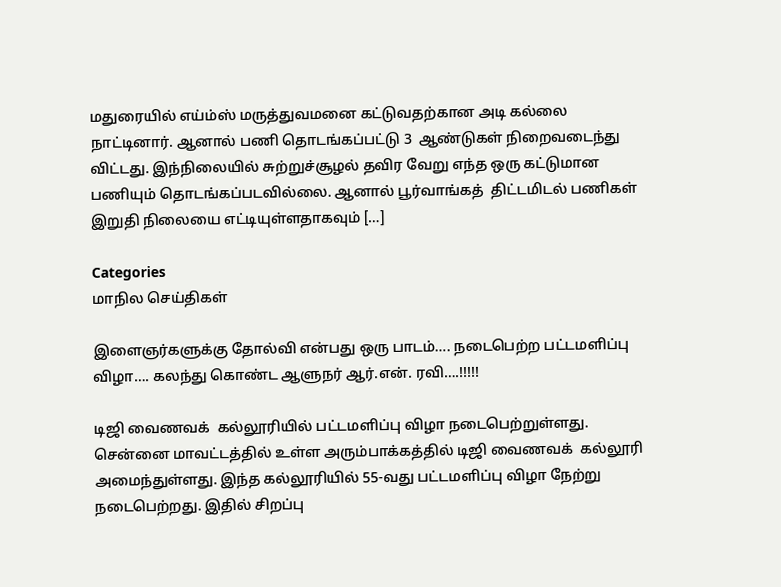மதுரையில் எய்ம்ஸ் மருத்துவமனை கட்டுவதற்கான அடி கல்லை  நாட்டினார். ஆனால் பணி தொடங்கப்பட்டு 3  ஆண்டுகள் நிறைவடைந்து விட்டது. இந்நிலையில் சுற்றுச்சூழல் தவிர வேறு எந்த ஒரு கட்டுமான பணியும் தொடங்கப்படவில்லை. ஆனால் பூர்வாங்கத்  திட்டமிடல் பணிகள் இறுதி நிலையை எட்டியுள்ளதாகவும் […]

Categories
மாநில செய்திகள்

இளைஞர்களுக்கு தோல்வி என்பது ஒரு பாடம்…. நடைபெற்ற பட்டமளிப்பு விழா…. கலந்து கொண்ட ஆளுநர் ஆர்.என். ரவி….!!!!!

டிஜி வைணவக்  கல்லூரியில் பட்டமளிப்பு விழா நடைபெற்றுள்ளது. சென்னை மாவட்டத்தில் உள்ள அரும்பாக்கத்தில் டிஜி வைணவக்  கல்லூரி அமைந்துள்ளது. இந்த கல்லூரியில் 55-வது பட்டமளிப்பு விழா நேற்று நடைபெற்றது. இதில் சிறப்பு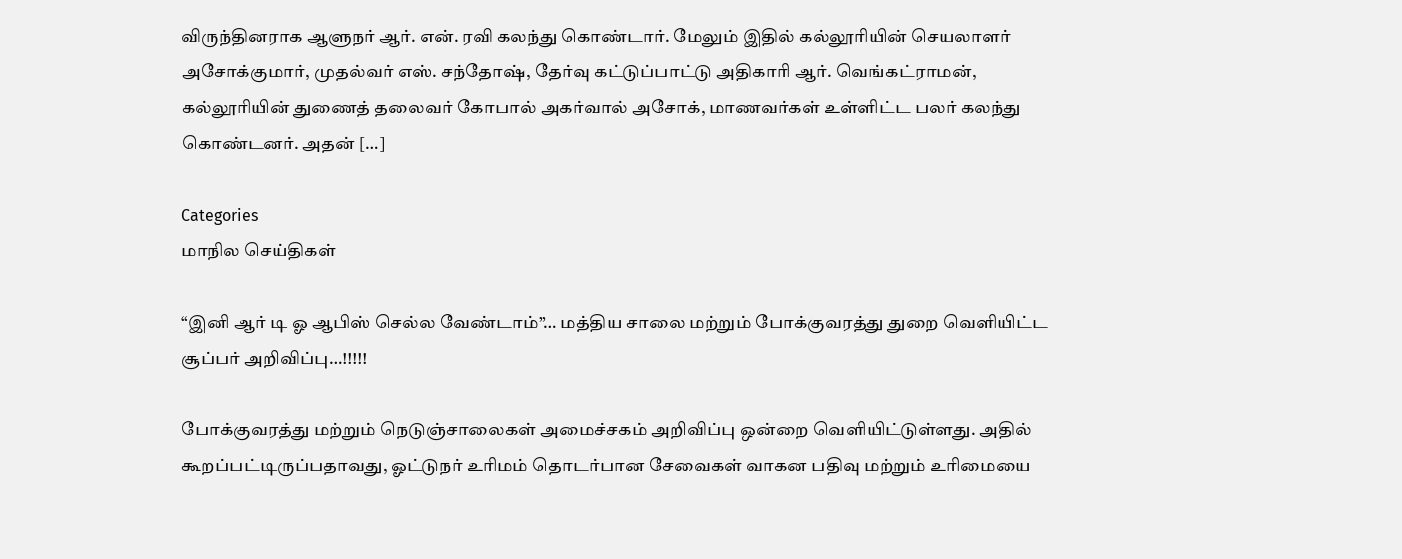விருந்தினராக ஆளுநர் ஆர். என். ரவி கலந்து கொண்டார். மேலும் இதில் கல்லூரியின் செயலாளர் அசோக்குமார், முதல்வர் எஸ். சந்தோஷ், தேர்வு கட்டுப்பாட்டு அதிகாரி ஆர். வெங்கட்ராமன், கல்லூரியின் துணைத் தலைவர் கோபால் அகர்வால் அசோக், மாணவர்கள் உள்ளிட்ட பலர் கலந்து கொண்டனர். அதன் […]

Categories
மாநில செய்திகள்

“இனி ஆர் டி ஓ ஆபிஸ் செல்ல வேண்டாம்”… மத்திய சாலை மற்றும் போக்குவரத்து துறை வெளியிட்ட சூப்பர் அறிவிப்பு…!!!!!

போக்குவரத்து மற்றும் நெடுஞ்சாலைகள் அமைச்சகம் அறிவிப்பு ஒன்றை வெளியிட்டுள்ளது. அதில் கூறப்பட்டிருப்பதாவது, ஓட்டுநர் உரிமம் தொடர்பான சேவைகள் வாகன பதிவு மற்றும் உரிமையை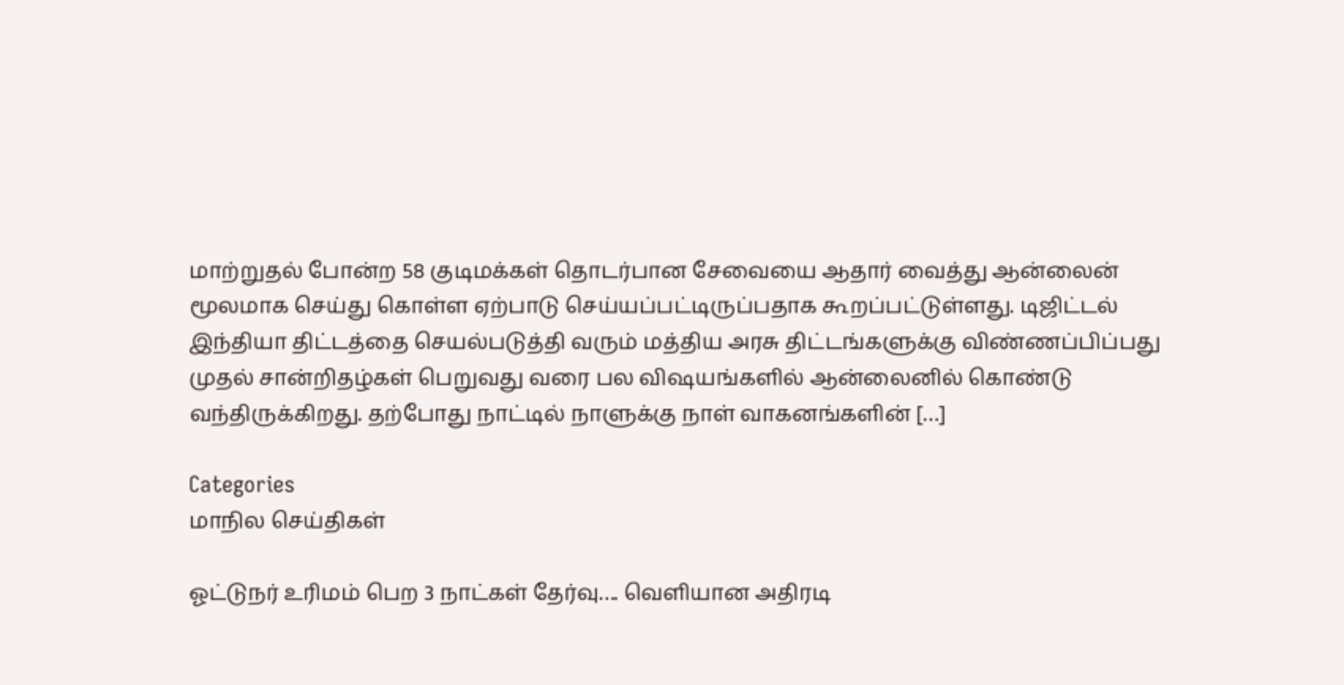மாற்றுதல் போன்ற 58 குடிமக்கள் தொடர்பான சேவையை ஆதார் வைத்து ஆன்லைன் மூலமாக செய்து கொள்ள ஏற்பாடு செய்யப்பட்டிருப்பதாக கூறப்பட்டுள்ளது. டிஜிட்டல் இந்தியா திட்டத்தை செயல்படுத்தி வரும் மத்திய அரசு திட்டங்களுக்கு விண்ணப்பிப்பது முதல் சான்றிதழ்கள் பெறுவது வரை பல விஷயங்களில் ஆன்லைனில் கொண்டு வந்திருக்கிறது. தற்போது நாட்டில் நாளுக்கு நாள் வாகனங்களின் […]

Categories
மாநில செய்திகள்

ஓட்டுநர் உரிமம் பெற 3 நாட்கள் தேர்வு…. வெளியான அதிரடி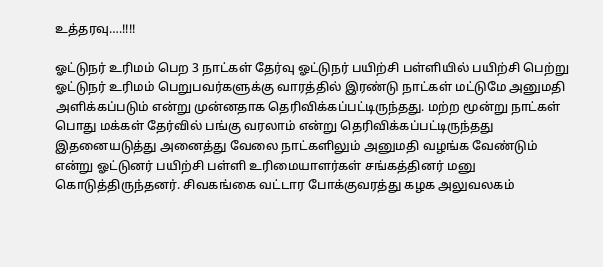உத்தரவு….!!!!

ஓட்டுநர் உரிமம் பெற 3 நாட்கள் தேர்வு ஓட்டுநர் பயிற்சி பள்ளியில் பயிற்சி பெற்று ஓட்டுநர் உரிமம் பெறுபவர்களுக்கு வாரத்தில் இரண்டு நாட்கள் மட்டுமே அனுமதி அளிக்கப்படும் என்று முன்னதாக தெரிவிக்கப்பட்டிருந்தது. மற்ற மூன்று நாட்கள் பொது மக்கள் தேர்வில் பங்கு வரலாம் என்று தெரிவிக்கப்பட்டிருந்தது இதனையடுத்து அனைத்து வேலை நாட்களிலும் அனுமதி வழங்க வேண்டும் என்று ஓட்டுனர் பயிற்சி பள்ளி உரிமையாளர்கள் சங்கத்தினர் மனு கொடுத்திருந்தனர். சிவகங்கை வட்டார போக்குவரத்து கழக அலுவலகம்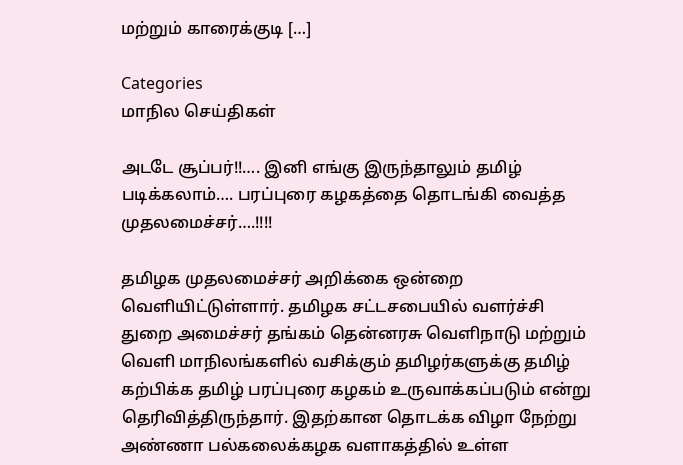மற்றும் காரைக்குடி […]

Categories
மாநில செய்திகள்

அடடே சூப்பர்!!…. இனி எங்கு இருந்தாலும் தமிழ் படிக்கலாம்…. பரப்புரை கழகத்தை தொடங்கி வைத்த முதலமைச்சர்….!!!!

தமிழக முதலமைச்சர் அறிக்கை ஒன்றை  வெளியிட்டுள்ளார். தமிழக சட்டசபையில் வளர்ச்சி துறை அமைச்சர் தங்கம் தென்னரசு வெளிநாடு மற்றும் வெளி மாநிலங்களில் வசிக்கும் தமிழர்களுக்கு தமிழ் கற்பிக்க தமிழ் பரப்புரை கழகம் உருவாக்கப்படும் என்று தெரிவித்திருந்தார். இதற்கான தொடக்க விழா நேற்று அண்ணா பல்கலைக்கழக வளாகத்தில் உள்ள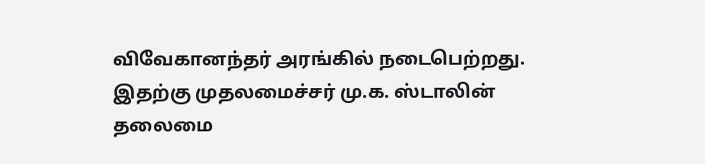விவேகானந்தர் அரங்கில் நடைபெற்றது. இதற்கு முதலமைச்சர் மு.க. ஸ்டாலின் தலைமை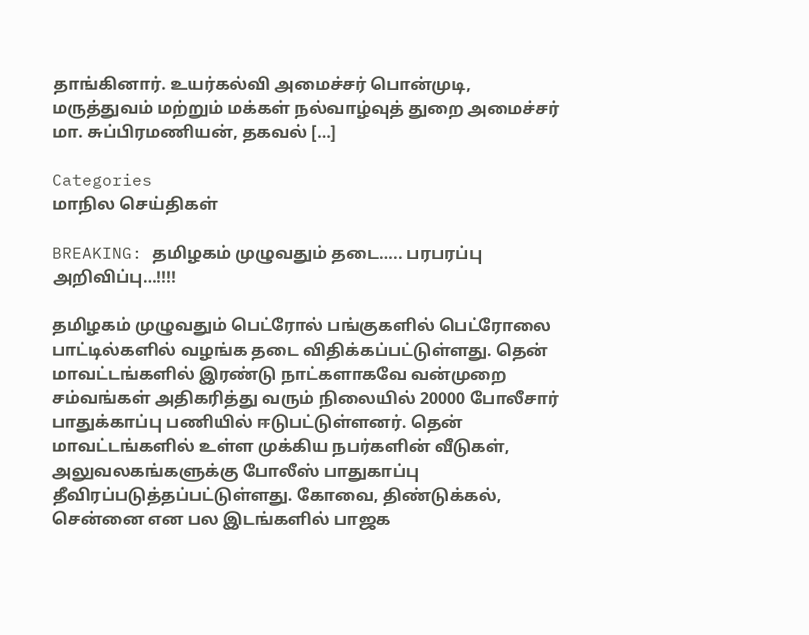தாங்கினார். உயர்கல்வி அமைச்சர் பொன்முடி, மருத்துவம் மற்றும் மக்கள் நல்வாழ்வுத் துறை அமைச்சர் மா. சுப்பிரமணியன், தகவல் […]

Categories
மாநில செய்திகள்

BREAKING: தமிழகம் முழுவதும் தடை….. பரபரப்பு அறிவிப்பு…!!!!

தமிழகம் முழுவதும் பெட்ரோல் பங்குகளில் பெட்ரோலை பாட்டில்களில் வழங்க தடை விதிக்கப்பட்டுள்ளது. தென் மாவட்டங்களில் இரண்டு நாட்களாகவே வன்முறை சம்வங்கள் அதிகரித்து வரும் நிலையில் 20000 போலீசார் பாதுக்காப்பு பணியில் ஈடுபட்டுள்ளனர். தென் மாவட்டங்களில் உள்ள முக்கிய நபர்களின் வீடுகள், அலுவலகங்களுக்கு போலீஸ் பாதுகாப்பு தீவிரப்படுத்தப்பட்டுள்ளது. கோவை, திண்டுக்கல், சென்னை என பல இடங்களில் பாஜக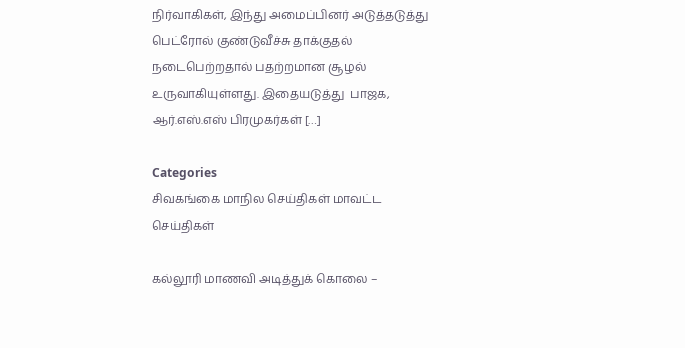நிர்வாகிகள், இந்து அமைப்பினர் அடுத்தடுத்து பெட்ரோல் குண்டுவீச்சு தாக்குதல் நடைபெற்றதால் பதற்றமான சூழல் உருவாகியுள்ளது. இதையடுத்து  பாஜக, ஆர்.எஸ்.எஸ் பிரமுகர்கள் […]

Categories
சிவகங்கை மாநில செய்திகள் மாவட்ட செய்திகள்

கல்லூரி மாணவி அடித்துக் கொலை –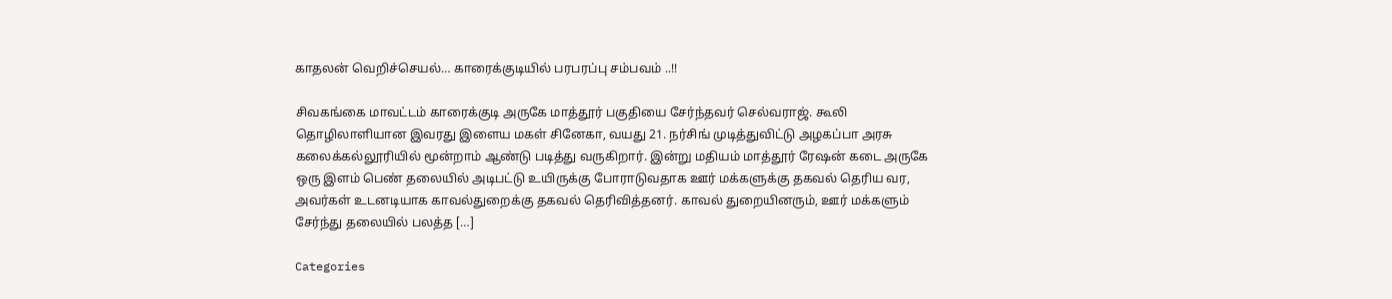காதலன் வெறிச்செயல்… காரைக்குடியில் பரபரப்பு சம்பவம் ..!!

சிவகங்கை மாவட்டம் காரைக்குடி அருகே மாத்தூர் பகுதியை சேர்ந்தவர் செல்வராஜ். கூலி தொழிலாளியான இவரது இளைய மகள் சினேகா, வயது 21. நர்சிங் முடித்துவிட்டு அழகப்பா அரசு கலைக்கல்லூரியில் மூன்றாம் ஆண்டு படித்து வருகிறார். இன்று மதியம் மாத்தூர் ரேஷன் கடை அருகே ஒரு இளம் பெண் தலையில் அடிபட்டு உயிருக்கு போராடுவதாக ஊர் மக்களுக்கு தகவல் தெரிய வர, அவர்கள் உடனடியாக காவல்துறைக்கு தகவல் தெரிவித்தனர். காவல் துறையினரும், ஊர் மக்களும் சேர்ந்து தலையில் பலத்த […]

Categories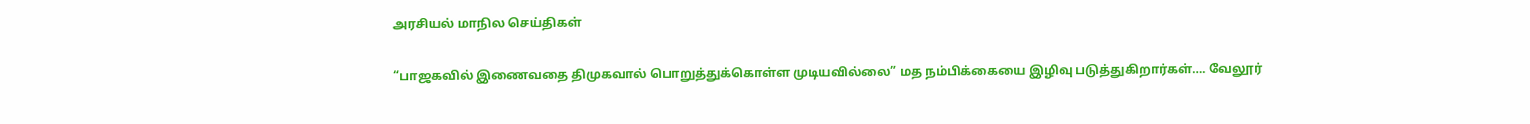அரசியல் மாநில செய்திகள்

“பாஜகவில் இணைவதை திமுகவால் பொறுத்துக்கொள்ள முடியவில்லை” மத நம்பிக்கையை இழிவு படுத்துகிறார்கள்…. வேலூர்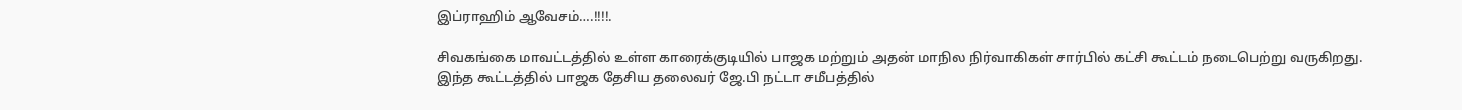இப்ராஹிம் ஆவேசம்….!!!!.

சிவகங்கை மாவட்டத்தில் உள்ள காரைக்குடியில் பாஜக மற்றும் அதன் மாநில நிர்வாகிகள் சார்பில் கட்சி கூட்டம் நடைபெற்று வருகிறது. இந்த கூட்டத்தில் பாஜக தேசிய தலைவர் ஜே.பி நட்டா சமீபத்தில்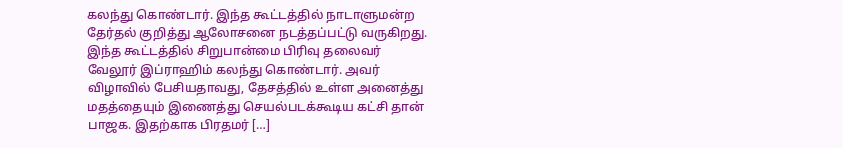கலந்து கொண்டார். இந்த கூட்டத்தில் நாடாளுமன்ற தேர்தல் குறித்து ஆலோசனை நடத்தப்பட்டு வருகிறது. இந்த கூட்டத்தில் சிறுபான்மை பிரிவு தலைவர் வேலூர் இப்ராஹிம் கலந்து கொண்டார். அவர் விழாவில் பேசியதாவது, தேசத்தில் உள்ள அனைத்து மதத்தையும் இணைத்து செயல்படக்கூடிய கட்சி தான் பாஜக. இதற்காக பிரதமர் […]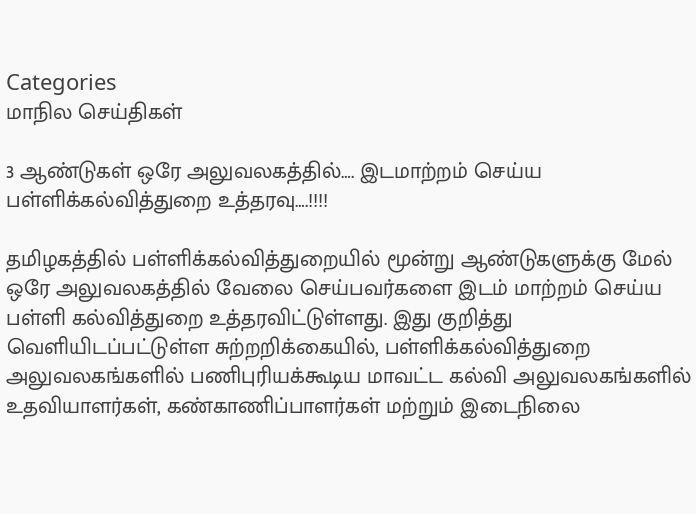Categories
மாநில செய்திகள்

3 ஆண்டுகள் ஒரே அலுவலகத்தில்…. இடமாற்றம் செய்ய பள்ளிக்கல்வித்துறை உத்தரவு….!!!!

தமிழகத்தில் பள்ளிக்கல்வித்துறையில் மூன்று ஆண்டுகளுக்கு மேல் ஒரே அலுவலகத்தில் வேலை செய்பவர்களை இடம் மாற்றம் செய்ய பள்ளி கல்வித்துறை உத்தரவிட்டுள்ளது. இது குறித்து வெளியிடப்பட்டுள்ள சுற்றறிக்கையில், பள்ளிக்கல்வித்துறை அலுவலகங்களில் பணிபுரியக்கூடிய மாவட்ட கல்வி அலுவலகங்களில் உதவியாளர்கள், கண்காணிப்பாளர்கள் மற்றும் இடைநிலை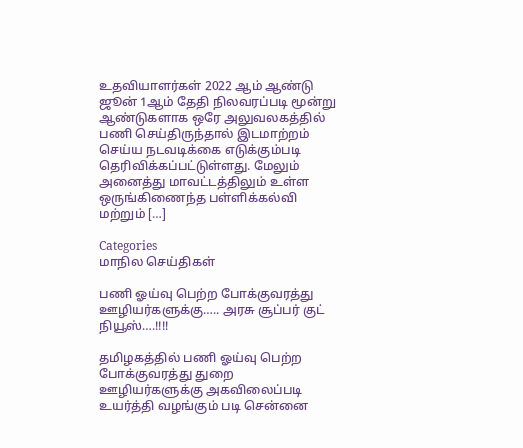உதவியாளர்கள் 2022 ஆம் ஆண்டு ஜூன் 1ஆம் தேதி நிலவரப்படி மூன்று ஆண்டுகளாக ஒரே அலுவலகத்தில் பணி செய்திருந்தால் இடமாற்றம் செய்ய நடவடிக்கை எடுக்கும்படி தெரிவிக்கப்பட்டுள்ளது. மேலும் அனைத்து மாவட்டத்திலும் உள்ள ஒருங்கிணைந்த பள்ளிக்கல்வி மற்றும் […]

Categories
மாநில செய்திகள்

பணி ஓய்வு பெற்ற போக்குவரத்து ஊழியர்களுக்கு….. அரசு சூப்பர் குட் நியூஸ்….!!!!

தமிழகத்தில் பணி ஓய்வு பெற்ற போக்குவரத்து துறை ஊழியர்களுக்கு அகவிலைப்படி உயர்த்தி வழங்கும் படி சென்னை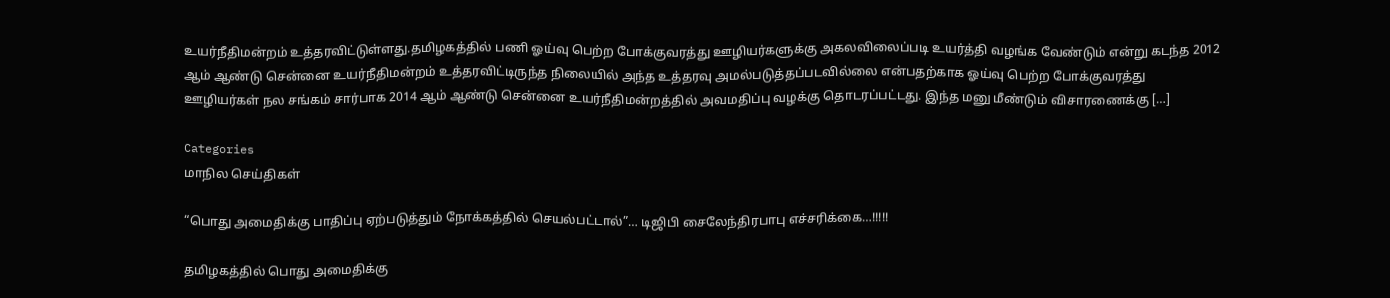உயர்நீதிமன்றம் உத்தரவிட்டுள்ளது.தமிழகத்தில் பணி ஓய்வு பெற்ற போக்குவரத்து ஊழியர்களுக்கு அகலவிலைப்படி உயர்த்தி வழங்க வேண்டும் என்று கடந்த 2012 ஆம் ஆண்டு சென்னை உயர்நீதிமன்றம் உத்தரவிட்டிருந்த நிலையில் அந்த உத்தரவு அமல்படுத்தப்படவில்லை என்பதற்காக ஓய்வு பெற்ற போக்குவரத்து ஊழியர்கள் நல சங்கம் சார்பாக 2014 ஆம் ஆண்டு சென்னை உயர்நீதிமன்றத்தில் அவமதிப்பு வழக்கு தொடரப்பட்டது. இந்த மனு மீண்டும் விசாரணைக்கு […]

Categories
மாநில செய்திகள்

“பொது அமைதிக்கு பாதிப்பு ஏற்படுத்தும் நோக்கத்தில் செயல்பட்டால்”… டிஜிபி சைலேந்திரபாபு எச்சரிக்கை…!!!!!

தமிழகத்தில் பொது அமைதிக்கு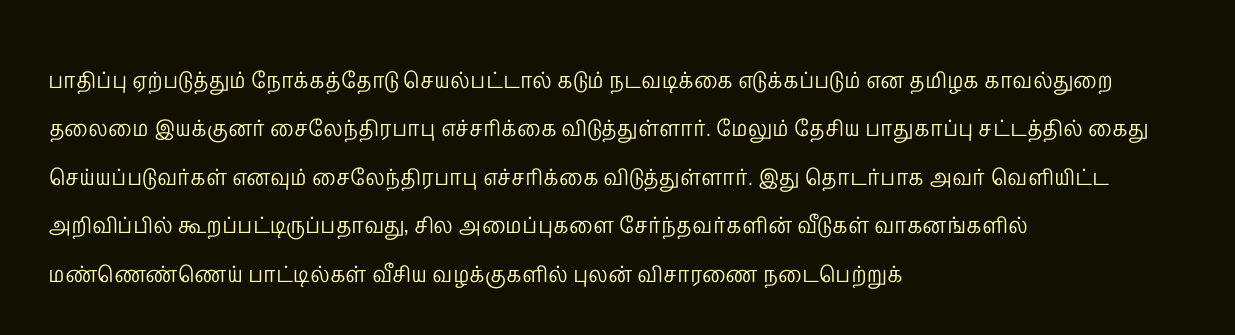பாதிப்பு ஏற்படுத்தும் நோக்கத்தோடு செயல்பட்டால் கடும் நடவடிக்கை எடுக்கப்படும் என தமிழக காவல்துறை தலைமை இயக்குனர் சைலேந்திரபாபு எச்சரிக்கை விடுத்துள்ளார். மேலும் தேசிய பாதுகாப்பு சட்டத்தில் கைது செய்யப்படுவர்கள் எனவும் சைலேந்திரபாபு எச்சரிக்கை விடுத்துள்ளார். இது தொடர்பாக அவர் வெளியிட்ட அறிவிப்பில் கூறப்பட்டிருப்பதாவது, சில அமைப்புகளை சேர்ந்தவர்களின் வீடுகள் வாகனங்களில் மண்ணெண்ணெய் பாட்டில்கள் வீசிய வழக்குகளில் புலன் விசாரணை நடைபெற்றுக்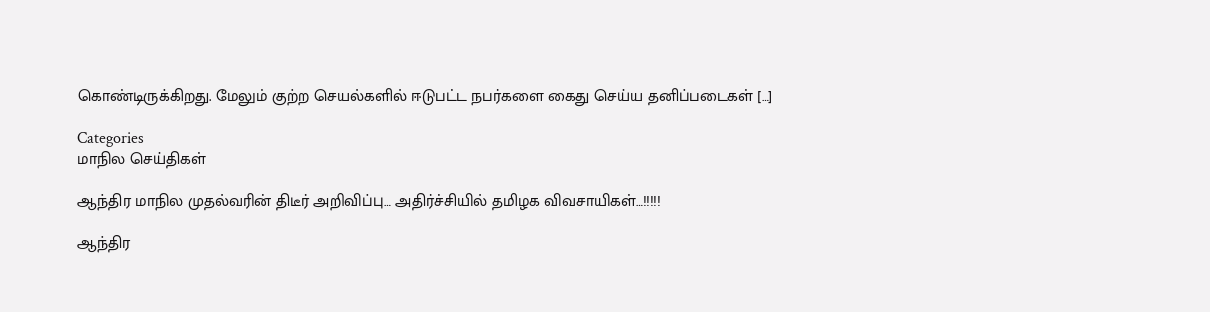கொண்டிருக்கிறது. மேலும் குற்ற செயல்களில் ஈடுபட்ட நபர்களை கைது செய்ய தனிப்படைகள் […]

Categories
மாநில செய்திகள்

ஆந்திர மாநில முதல்வரின் திடீர் அறிவிப்பு… அதிர்ச்சியில் தமிழக விவசாயிகள்…!!!!!

ஆந்திர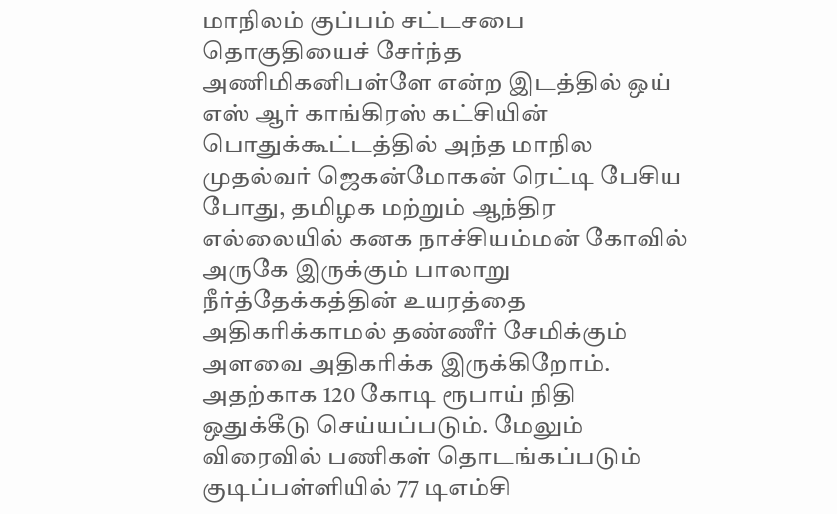மாநிலம் குப்பம் சட்டசபை தொகுதியைச் சேர்ந்த அணிமிகனிபள்ளே என்ற இடத்தில் ஒய் எஸ் ஆர் காங்கிரஸ் கட்சியின் பொதுக்கூட்டத்தில் அந்த மாநில முதல்வர் ஜெகன்மோகன் ரெட்டி பேசிய போது, தமிழக மற்றும் ஆந்திர எல்லையில் கனக நாச்சியம்மன் கோவில் அருகே இருக்கும் பாலாறு நீர்த்தேக்கத்தின் உயரத்தை அதிகரிக்காமல் தண்ணீர் சேமிக்கும் அளவை அதிகரிக்க இருக்கிறோம். அதற்காக 120 கோடி ரூபாய் நிதி ஒதுக்கீடு செய்யப்படும். மேலும் விரைவில் பணிகள் தொடங்கப்படும் குடிப்பள்ளியில் 77 டிஎம்சி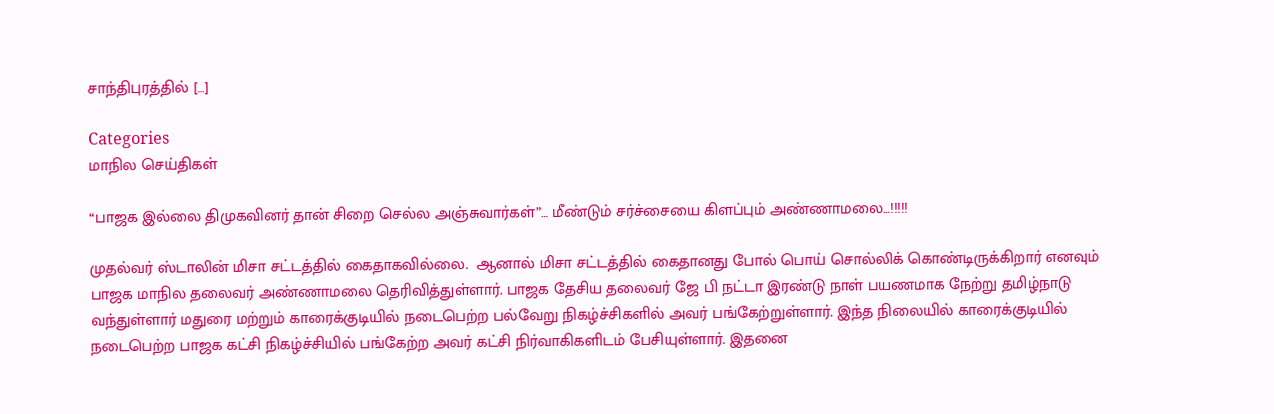சாந்திபுரத்தில் […]

Categories
மாநில செய்திகள்

“பாஜக இல்லை திமுகவினர் தான் சிறை செல்ல அஞ்சுவார்கள்”… மீண்டும் சர்ச்சையை கிளப்பும் அண்ணாமலை…!!!!!

முதல்வர் ஸ்டாலின் மிசா சட்டத்தில் கைதாகவில்லை.  ஆனால் மிசா சட்டத்தில் கைதானது போல் பொய் சொல்லிக் கொண்டிருக்கிறார் எனவும் பாஜக மாநில தலைவர் அண்ணாமலை தெரிவித்துள்ளார். பாஜக தேசிய தலைவர் ஜே பி நட்டா இரண்டு நாள் பயணமாக நேற்று தமிழ்நாடு வந்துள்ளார் மதுரை மற்றும் காரைக்குடியில் நடைபெற்ற பல்வேறு நிகழ்ச்சிகளில் அவர் பங்கேற்றுள்ளார். இந்த நிலையில் காரைக்குடியில் நடைபெற்ற பாஜக கட்சி நிகழ்ச்சியில் பங்கேற்ற அவர் கட்சி நிர்வாகிகளிடம் பேசியுள்ளார். இதனை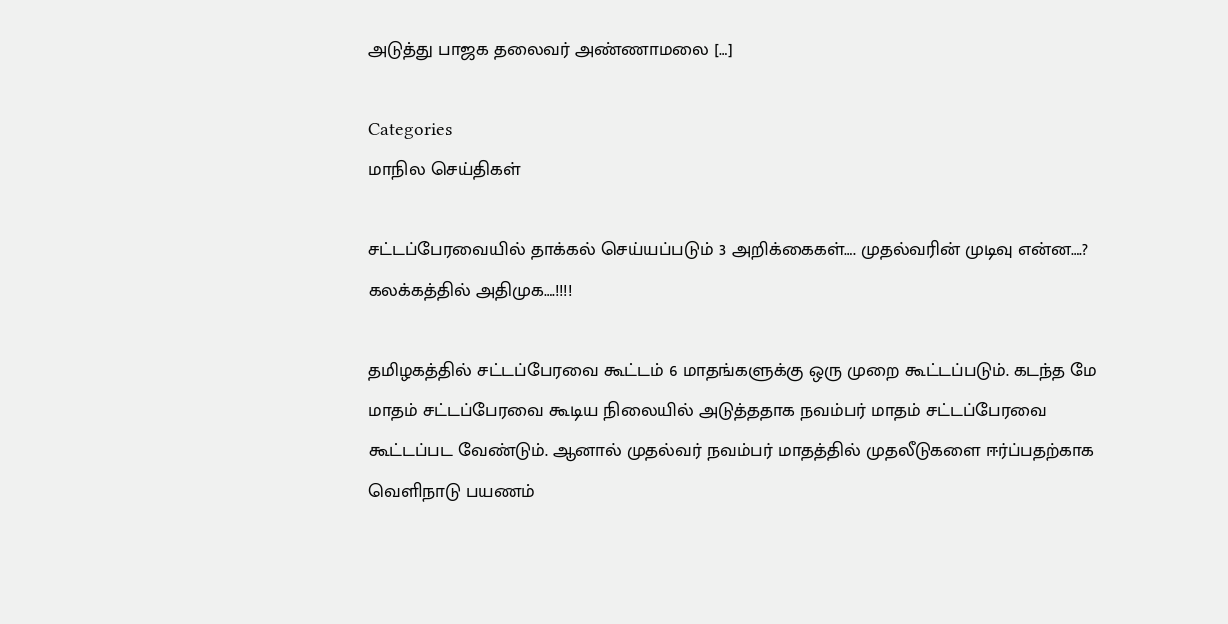அடுத்து பாஜக தலைவர் அண்ணாமலை […]

Categories
மாநில செய்திகள்

சட்டப்பேரவையில் தாக்கல் செய்யப்படும் 3 அறிக்கைகள்…. முதல்வரின் முடிவு என்ன….? கலக்கத்தில் அதிமுக….!!!!

தமிழகத்தில் சட்டப்பேரவை கூட்டம் 6 மாதங்களுக்கு ஒரு முறை கூட்டப்படும். கடந்த மே மாதம் சட்டப்பேரவை கூடிய நிலையில் அடுத்ததாக நவம்பர் மாதம் சட்டப்பேரவை கூட்டப்பட வேண்டும். ஆனால் முதல்வர் நவம்பர் மாதத்தில் முதலீடுகளை ஈர்ப்பதற்காக வெளிநாடு பயணம்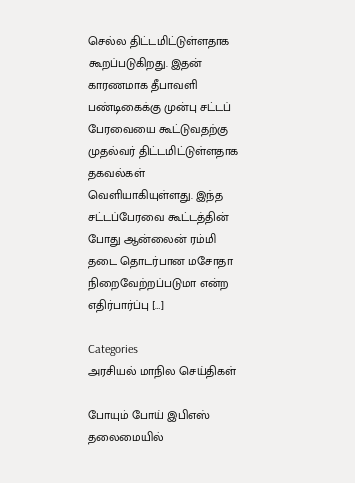செல்ல திட்டமிட்டுள்ளதாக கூறப்படுகிறது. இதன் காரணமாக தீபாவளி பண்டிகைக்கு முன்பு சட்டப் பேரவையை கூட்டுவதற்கு முதல்வர் திட்டமிட்டுள்ளதாக தகவல்கள் வெளியாகியுள்ளது. இந்த சட்டப்பேரவை கூட்டத்தின் போது ஆன்லைன் ரம்மி தடை தொடர்பான மசோதா நிறைவேற்றப்படுமா என்ற எதிர்பார்ப்பு […]

Categories
அரசியல் மாநில செய்திகள்

போயும் போய் இபிஎஸ் தலைமையில்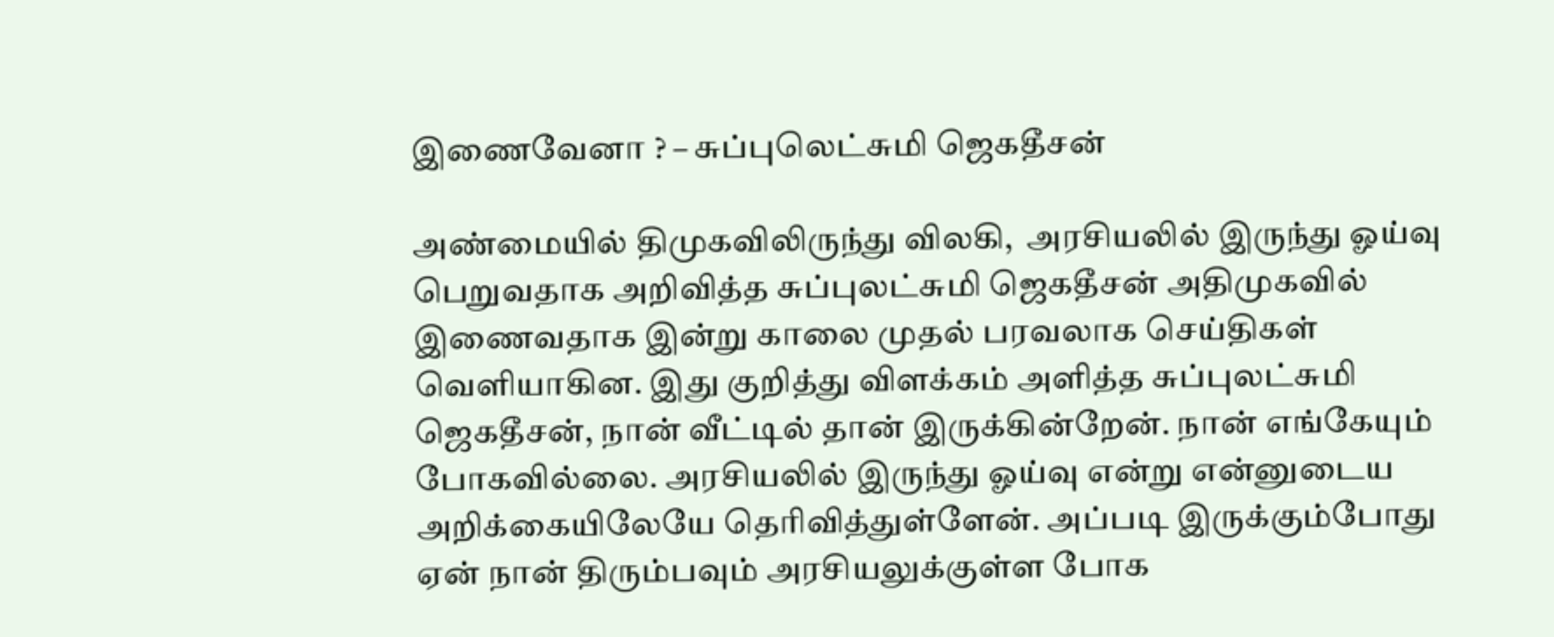இணைவேனா ? – சுப்புலெட்சுமி ஜெகதீசன்

அண்மையில் திமுகவிலிருந்து விலகி,  அரசியலில் இருந்து ஓய்வு பெறுவதாக அறிவித்த சுப்புலட்சுமி ஜெகதீசன் அதிமுகவில் இணைவதாக இன்று காலை முதல் பரவலாக செய்திகள் வெளியாகின. இது குறித்து விளக்கம் அளித்த சுப்புலட்சுமி ஜெகதீசன், நான் வீட்டில் தான் இருக்கின்றேன். நான் எங்கேயும் போகவில்லை. அரசியலில் இருந்து ஓய்வு என்று என்னுடைய அறிக்கையிலேயே தெரிவித்துள்ளேன். அப்படி இருக்கும்போது ஏன் நான் திரும்பவும் அரசியலுக்குள்ள போக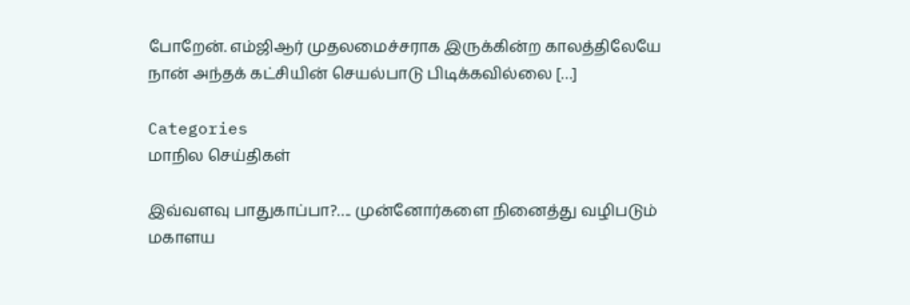போறேன். எம்ஜிஆர் முதலமைச்சராக இருக்கின்ற காலத்திலேயே நான் அந்தக் கட்சியின் செயல்பாடு பிடிக்கவில்லை […]

Categories
மாநில செய்திகள்

இவ்வளவு பாதுகாப்பா?…. முன்னோர்களை நினைத்து வழிபடும் மகாளய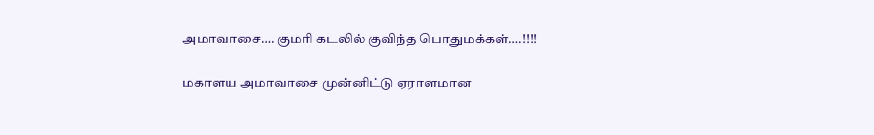அமாவாசை…. குமரி கடலில் குவிந்த பொதுமக்கள்….!!!!

மகாளய அமாவாசை முன்னிட்டு ஏராளமான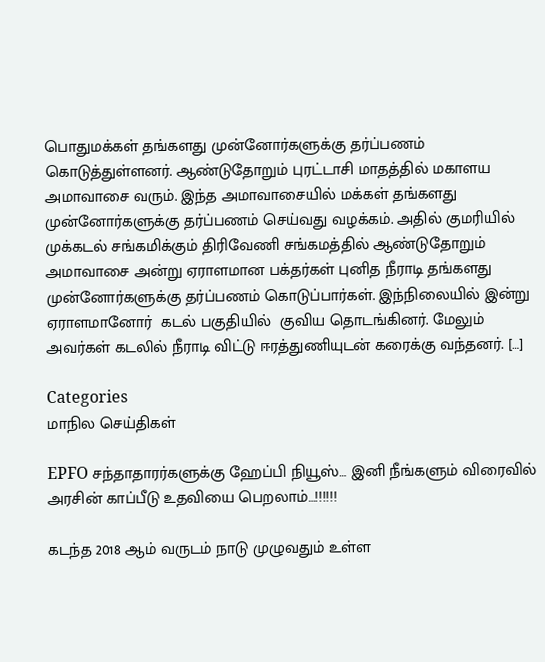பொதுமக்கள் தங்களது முன்னோர்களுக்கு தர்ப்பணம் கொடுத்துள்ளனர். ஆண்டுதோறும் புரட்டாசி மாதத்தில் மகாளய அமாவாசை வரும். இந்த அமாவாசையில் மக்கள் தங்களது முன்னோர்களுக்கு தர்ப்பணம் செய்வது வழக்கம். அதில் குமரியில் முக்கடல் சங்கமிக்கும் திரிவேணி சங்கமத்தில் ஆண்டுதோறும்  அமாவாசை அன்று ஏராளமான பக்தர்கள் புனித நீராடி தங்களது முன்னோர்களுக்கு தர்ப்பணம் கொடுப்பார்கள். இந்நிலையில் இன்று ஏராளமானோர்  கடல் பகுதியில்  குவிய தொடங்கினர். மேலும் அவர்கள் கடலில் நீராடி விட்டு ஈரத்துணியுடன் கரைக்கு வந்தனர். […]

Categories
மாநில செய்திகள்

EPFO சந்தாதாரர்களுக்கு ஹேப்பி நியூஸ்… இனி நீங்களும் விரைவில் அரசின் காப்பீடு உதவியை பெறலாம்…!!!!!!

கடந்த 2018 ஆம் வருடம் நாடு முழுவதும் உள்ள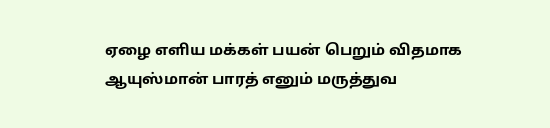ஏழை எளிய மக்கள் பயன் பெறும் விதமாக ஆயுஸ்மான் பாரத் எனும் மருத்துவ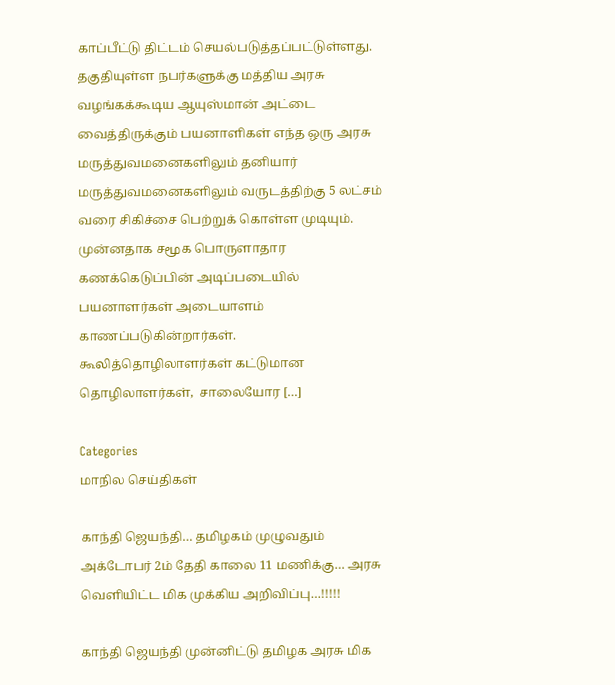காப்பீட்டு திட்டம் செயல்படுத்தப்பட்டுள்ளது. தகுதியுள்ள நபர்களுக்கு மத்திய அரசு வழங்கக்கூடிய ஆயுஸ்மான் அட்டை வைத்திருக்கும் பயனாளிகள் எந்த ஒரு அரசு மருத்துவமனைகளிலும் தனியார் மருத்துவமனைகளிலும் வருடத்திற்கு 5 லட்சம் வரை சிகிச்சை பெற்றுக் கொள்ள முடியும். முன்னதாக சமூக பொருளாதார கணக்கெடுப்பின் அடிப்படையில் பயனாளர்கள் அடையாளம் காணப்படுகின்றார்கள். கூலித்தொழிலாளர்கள் கட்டுமான தொழிலாளர்கள்,  சாலையோர […]

Categories
மாநில செய்திகள்

காந்தி ஜெயந்தி… தமிழகம் முழுவதும் அக்டோபர் 2ம் தேதி காலை 11 மணிக்கு… அரசு வெளியிட்ட மிக முக்கிய அறிவிப்பு…!!!!!

காந்தி ஜெயந்தி முன்னிட்டு தமிழக அரசு மிக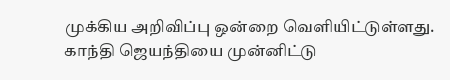முக்கிய அறிவிப்பு ஒன்றை வெளியிட்டுள்ளது. காந்தி ஜெயந்தியை முன்னிட்டு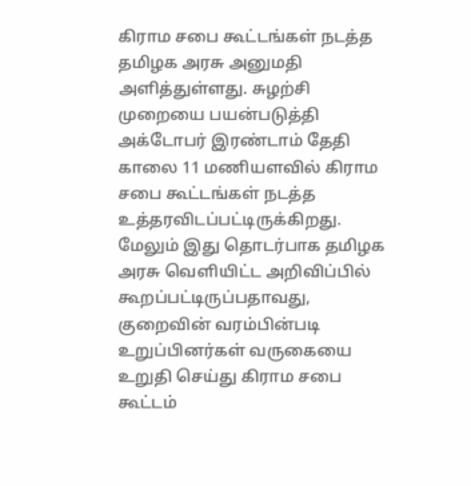கிராம சபை கூட்டங்கள் நடத்த தமிழக அரசு அனுமதி அளித்துள்ளது. சுழற்சி முறையை பயன்படுத்தி அக்டோபர் இரண்டாம் தேதி காலை 11 மணியளவில் கிராம சபை கூட்டங்கள் நடத்த உத்தரவிடப்பட்டிருக்கிறது. மேலும் இது தொடர்பாக தமிழக அரசு வெளியிட்ட அறிவிப்பில் கூறப்பட்டிருப்பதாவது, குறைவின் வரம்பின்படி உறுப்பினர்கள் வருகையை உறுதி செய்து கிராம சபை கூட்டம்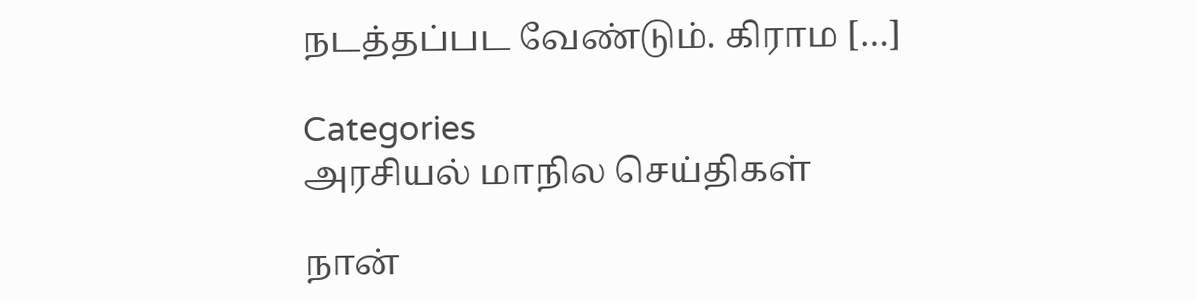நடத்தப்பட வேண்டும். கிராம […]

Categories
அரசியல் மாநில செய்திகள்

நான்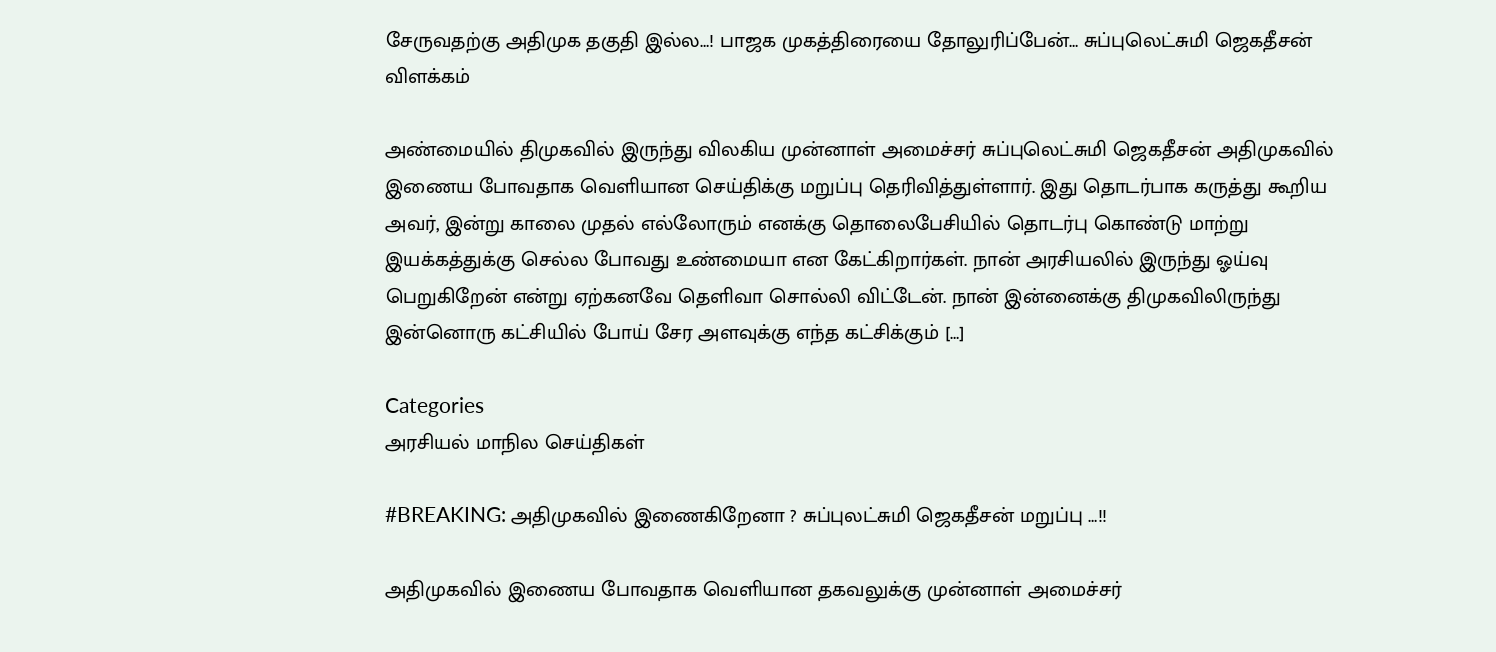சேருவதற்கு அதிமுக தகுதி இல்ல…! பாஜக முகத்திரையை தோலுரிப்பேன்… சுப்புலெட்சுமி ஜெகதீசன் விளக்கம்

அண்மையில் திமுகவில் இருந்து விலகிய முன்னாள் அமைச்சர் சுப்புலெட்சுமி ஜெகதீசன் அதிமுகவில் இணைய போவதாக வெளியான செய்திக்கு மறுப்பு தெரிவித்துள்ளார். இது தொடர்பாக கருத்து கூறிய அவர், இன்று காலை முதல் எல்லோரும் எனக்கு தொலைபேசியில் தொடர்பு கொண்டு மாற்று இயக்கத்துக்கு செல்ல போவது உண்மையா என கேட்கிறார்கள். நான் அரசியலில் இருந்து ஓய்வு பெறுகிறேன் என்று ஏற்கனவே தெளிவா சொல்லி விட்டேன். நான் இன்னைக்கு திமுகவிலிருந்து இன்னொரு கட்சியில் போய் சேர அளவுக்கு எந்த கட்சிக்கும் […]

Categories
அரசியல் மாநில செய்திகள்

#BREAKING: அதிமுகவில் இணைகிறேனா ? சுப்புலட்சுமி ஜெகதீசன் மறுப்பு …!!

அதிமுகவில் இணைய போவதாக வெளியான தகவலுக்கு முன்னாள் அமைச்சர்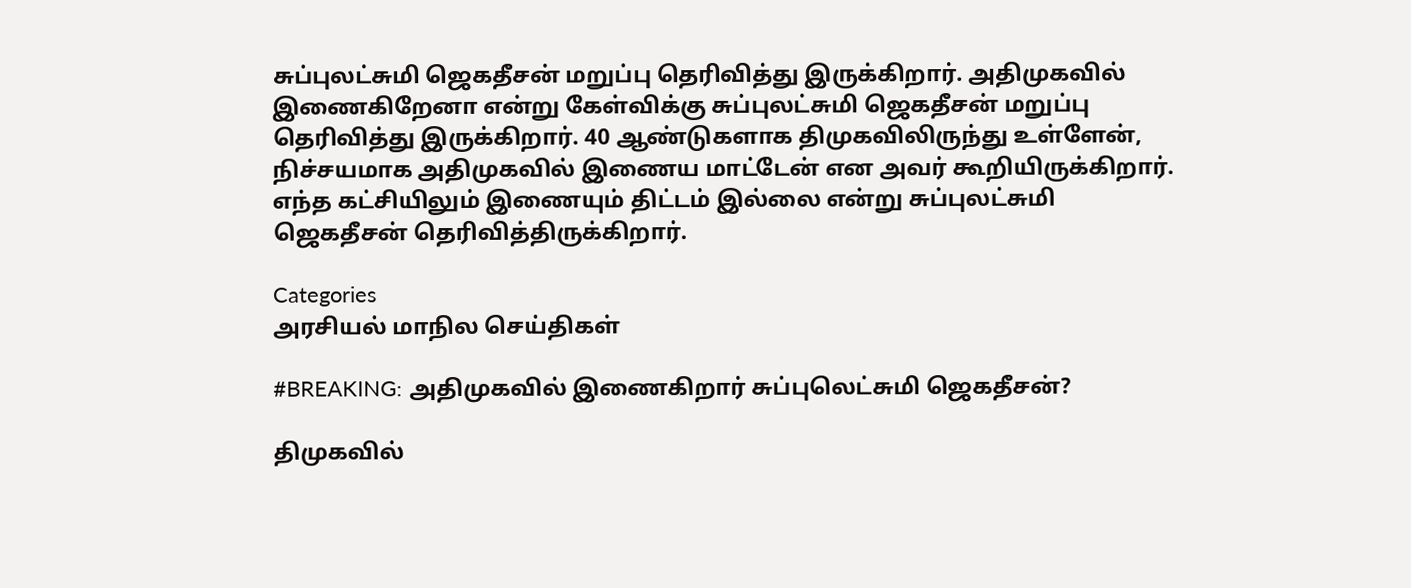சுப்புலட்சுமி ஜெகதீசன் மறுப்பு தெரிவித்து இருக்கிறார். அதிமுகவில் இணைகிறேனா என்று கேள்விக்கு சுப்புலட்சுமி ஜெகதீசன் மறுப்பு தெரிவித்து இருக்கிறார். 40 ஆண்டுகளாக திமுகவிலிருந்து உள்ளேன், நிச்சயமாக அதிமுகவில் இணைய மாட்டேன் என அவர் கூறியிருக்கிறார். எந்த கட்சியிலும் இணையும் திட்டம் இல்லை என்று சுப்புலட்சுமி ஜெகதீசன் தெரிவித்திருக்கிறார்.

Categories
அரசியல் மாநில செய்திகள்

#BREAKING: அதிமுகவில் இணைகிறார் சுப்புலெட்சுமி ஜெகதீசன்?

திமுகவில்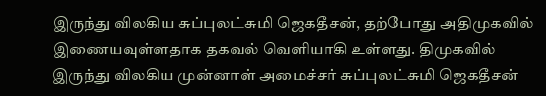இருந்து விலகிய சுப்புலட்சுமி ஜெகதீசன், தற்போது அதிமுகவில் இணையவுள்ளதாக தகவல் வெளியாகி உள்ளது. திமுகவில் இருந்து விலகிய முன்னாள் அமைச்சர் சுப்புலட்சுமி ஜெகதீசன்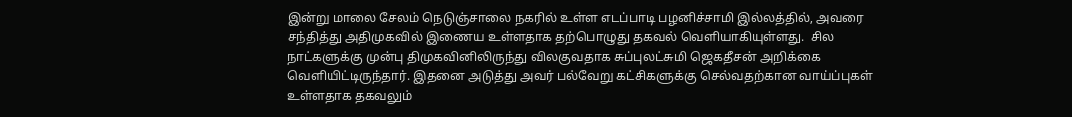இன்று மாலை சேலம் நெடுஞ்சாலை நகரில் உள்ள எடப்பாடி பழனிச்சாமி இல்லத்தில், அவரை சந்தித்து அதிமுகவில் இணைய உள்ளதாக தற்பொழுது தகவல் வெளியாகியுள்ளது.  சில நாட்களுக்கு முன்பு திமுகவினிலிருந்து விலகுவதாக சுப்புலட்சுமி ஜெகதீசன் அறிக்கை வெளியிட்டிருந்தார். இதனை அடுத்து அவர் பல்வேறு கட்சிகளுக்கு செல்வதற்கான வாய்ப்புகள் உள்ளதாக தகவலும்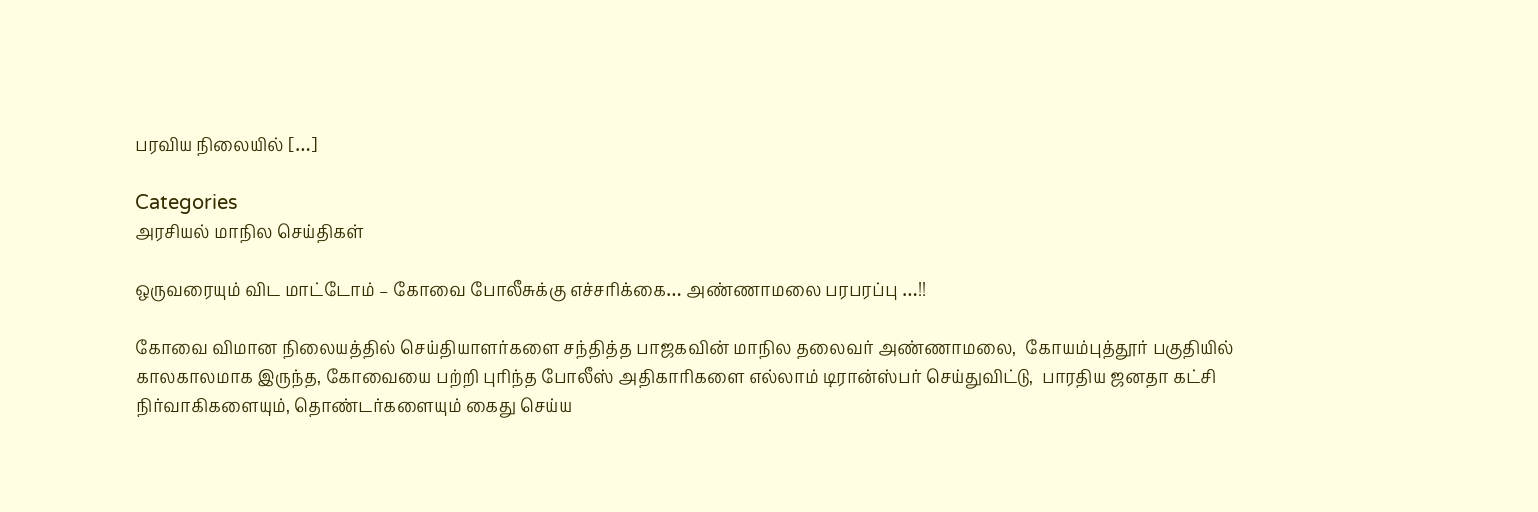பரவிய நிலையில் […]

Categories
அரசியல் மாநில செய்திகள்

ஒருவரையும் விட மாட்டோம் – கோவை போலீசுக்கு எச்சரிக்கை… அண்ணாமலை பரபரப்பு …!!

கோவை விமான நிலையத்தில் செய்தியாளர்களை சந்தித்த பாஜகவின் மாநில தலைவர் அண்ணாமலை,  கோயம்புத்தூர் பகுதியில் காலகாலமாக இருந்த, கோவையை பற்றி புரிந்த போலீஸ் அதிகாரிகளை எல்லாம் டிரான்ஸ்பர் செய்துவிட்டு,  பாரதிய ஜனதா கட்சி நிர்வாகிகளையும், தொண்டர்களையும் கைது செய்ய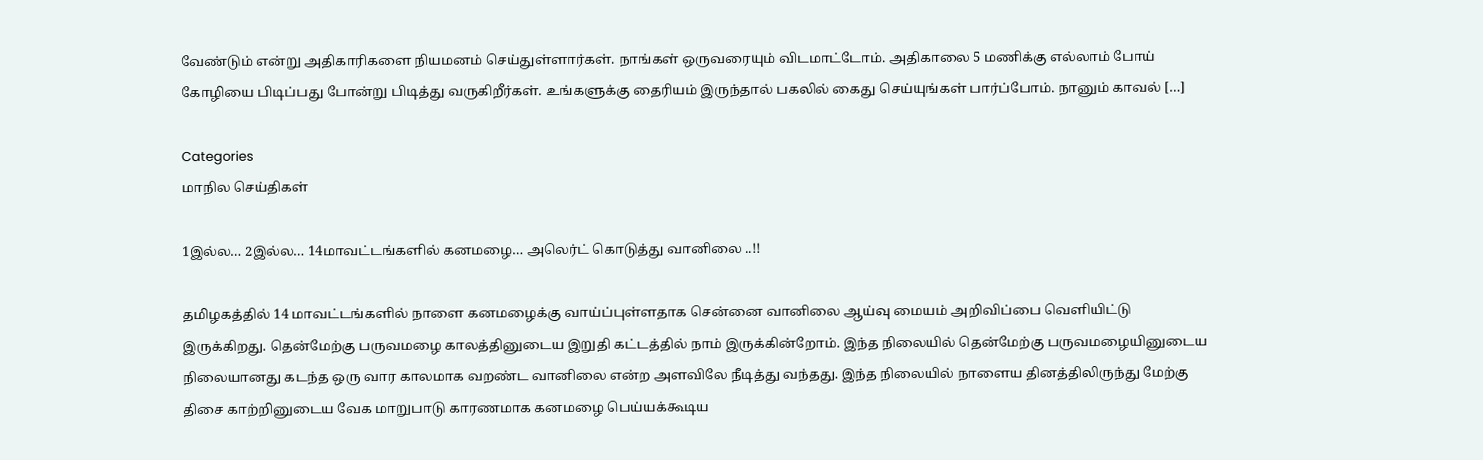வேண்டும் என்று அதிகாரிகளை நியமனம் செய்துள்ளார்கள். நாங்கள் ஒருவரையும் விடமாட்டோம். அதிகாலை 5 மணிக்கு எல்லாம் போய் கோழியை பிடிப்பது போன்று பிடித்து வருகிறீர்கள். உங்களுக்கு தைரியம் இருந்தால் பகலில் கைது செய்யுங்கள் பார்ப்போம். நானும் காவல் […]

Categories
மாநில செய்திகள்

1இல்ல… 2இல்ல… 14மாவட்டங்களில் கனமழை… அலெர்ட் கொடுத்து வானிலை ..!!

தமிழகத்தில் 14 மாவட்டங்களில் நாளை கனமழைக்கு வாய்ப்புள்ளதாக சென்னை வானிலை ஆய்வு மையம் அறிவிப்பை வெளியிட்டு இருக்கிறது. தென்மேற்கு பருவமழை காலத்தினுடைய இறுதி கட்டத்தில் நாம் இருக்கின்றோம். இந்த நிலையில் தென்மேற்கு பருவமழையினுடைய நிலையானது கடந்த ஒரு வார காலமாக வறண்ட வானிலை என்ற அளவிலே நீடித்து வந்தது. இந்த நிலையில் நாளைய தினத்திலிருந்து மேற்கு திசை காற்றினுடைய வேக மாறுபாடு காரணமாக கனமழை பெய்யக்கூடிய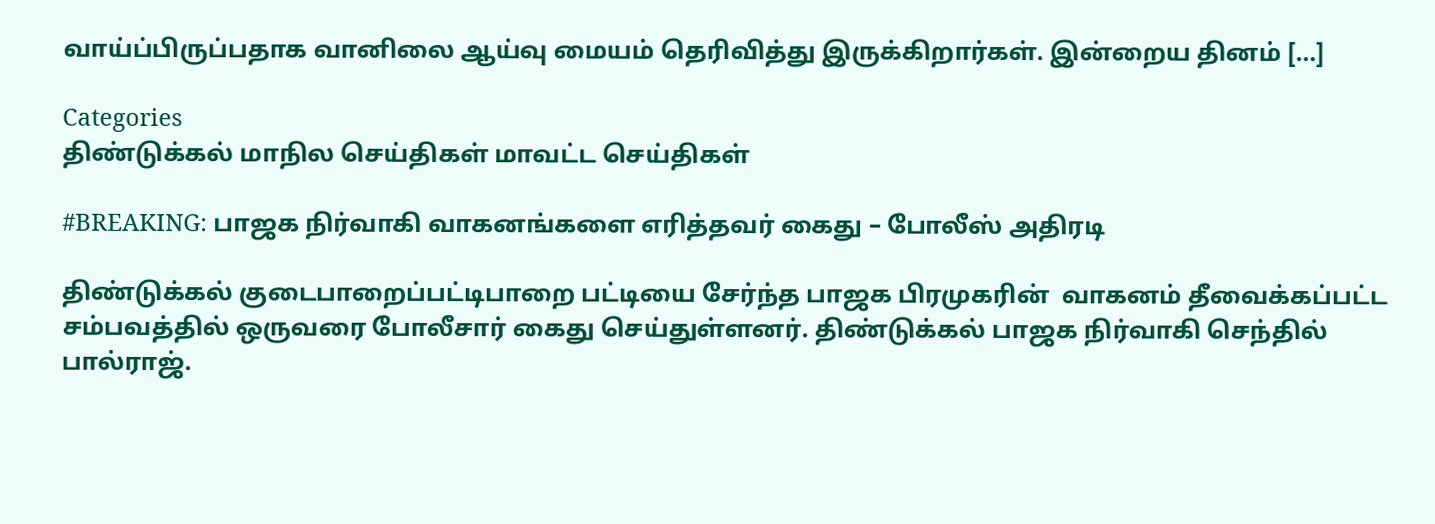வாய்ப்பிருப்பதாக வானிலை ஆய்வு மையம் தெரிவித்து இருக்கிறார்கள். இன்றைய தினம் […]

Categories
திண்டுக்கல் மாநில செய்திகள் மாவட்ட செய்திகள்

#BREAKING: பாஜக நிர்வாகி வாகனங்களை எரித்தவர் கைது – போலீஸ் அதிரடி

திண்டுக்கல் குடைபாறைப்பட்டிபாறை பட்டியை சேர்ந்த பாஜக பிரமுகரின்  வாகனம் தீவைக்கப்பட்ட சம்பவத்தில் ஒருவரை போலீசார் கைது செய்துள்ளனர். திண்டுக்கல் பாஜக நிர்வாகி செந்தில் பால்ராஜ்.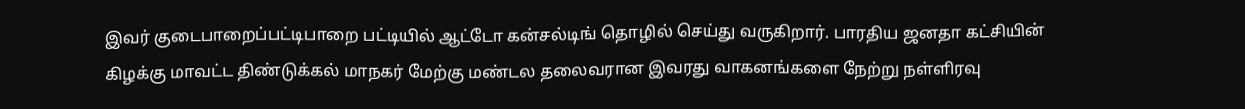இவர் குடைபாறைப்பட்டிபாறை பட்டியில் ஆட்டோ கன்சல்டிங் தொழில் செய்து வருகிறார். பாரதிய ஜனதா கட்சியின் கிழக்கு மாவட்ட திண்டுக்கல் மாநகர் மேற்கு மண்டல தலைவரான இவரது வாகனங்களை நேற்று நள்ளிரவு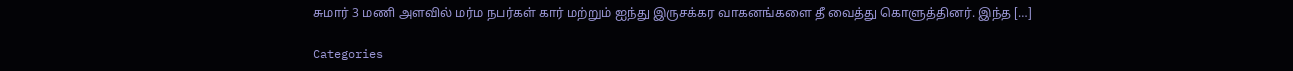சுமார் 3 மணி அளவில் மர்ம நபர்கள் கார் மற்றும் ஐந்து இருசக்கர வாகனங்களை தீ வைத்து கொளுத்தினர். இந்த […]

Categories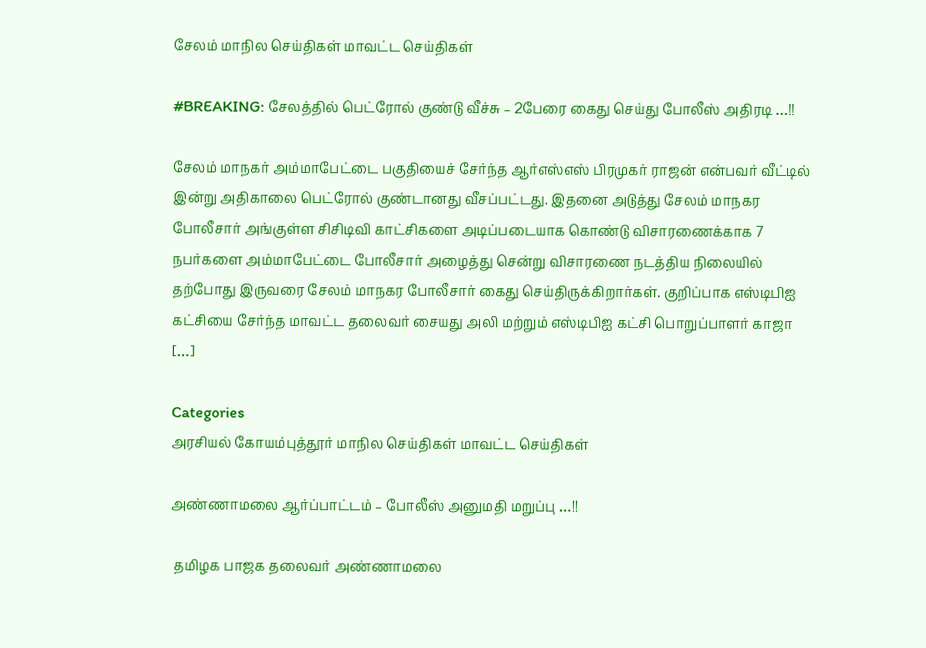சேலம் மாநில செய்திகள் மாவட்ட செய்திகள்

#BREAKING: சேலத்தில் பெட்ரோல் குண்டு வீச்சு – 2பேரை கைது செய்து போலீஸ் அதிரடி …!!

சேலம் மாநகர் அம்மாபேட்டை பகுதியைச் சேர்ந்த ஆர்எஸ்எஸ் பிரமுகர் ராஜன் என்பவர் வீட்டில் இன்று அதிகாலை பெட்ரோல் குண்டானது வீசப்பட்டது. இதனை அடுத்து சேலம் மாநகர போலீசார் அங்குள்ள சிசிடிவி காட்சிகளை அடிப்படையாக கொண்டு விசாரணைக்காக 7 நபர்களை அம்மாபேட்டை போலீசார் அழைத்து சென்று விசாரணை நடத்திய நிலையில் தற்போது இருவரை சேலம் மாநகர போலீசார் கைது செய்திருக்கிறார்கள். குறிப்பாக எஸ்டிபிஐ கட்சியை சேர்ந்த மாவட்ட தலைவர் சையது அலி மற்றும் எஸ்டிபிஐ கட்சி பொறுப்பாளர் காஜா […]

Categories
அரசியல் கோயம்புத்தூர் மாநில செய்திகள் மாவட்ட செய்திகள்

அண்ணாமலை ஆர்ப்பாட்டம் – போலீஸ் அனுமதி மறுப்பு …!!

 தமிழக பாஜக தலைவர் அண்ணாமலை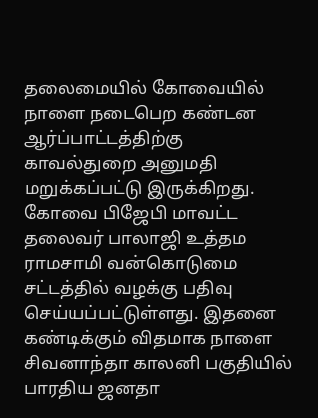தலைமையில் கோவையில் நாளை நடைபெற கண்டன ஆர்ப்பாட்டத்திற்கு காவல்துறை அனுமதி மறுக்கப்பட்டு இருக்கிறது. கோவை பிஜேபி மாவட்ட தலைவர் பாலாஜி உத்தம ராமசாமி வன்கொடுமை சட்டத்தில் வழக்கு பதிவு செய்யப்பட்டுள்ளது. இதனை கண்டிக்கும் விதமாக நாளை சிவனாந்தா காலனி பகுதியில் பாரதிய ஜனதா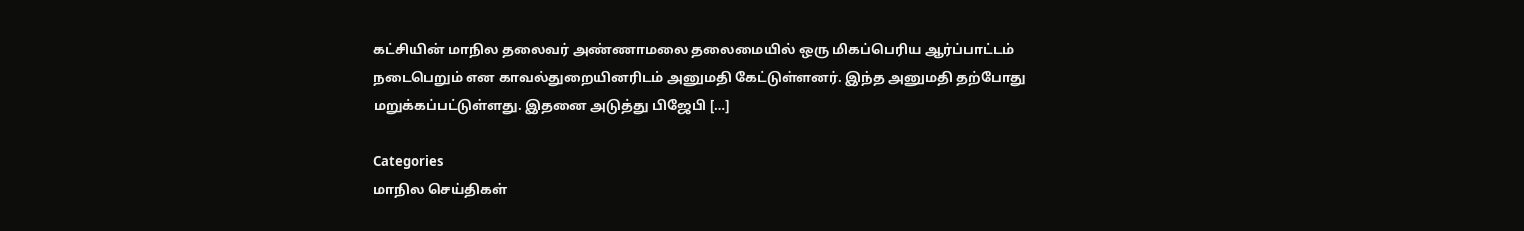கட்சியின் மாநில தலைவர் அண்ணாமலை தலைமையில் ஒரு மிகப்பெரிய ஆர்ப்பாட்டம் நடைபெறும் என காவல்துறையினரிடம் அனுமதி கேட்டுள்ளனர். இந்த அனுமதி தற்போது மறுக்கப்பட்டுள்ளது. இதனை அடுத்து பிஜேபி […]

Categories
மாநில செய்திகள்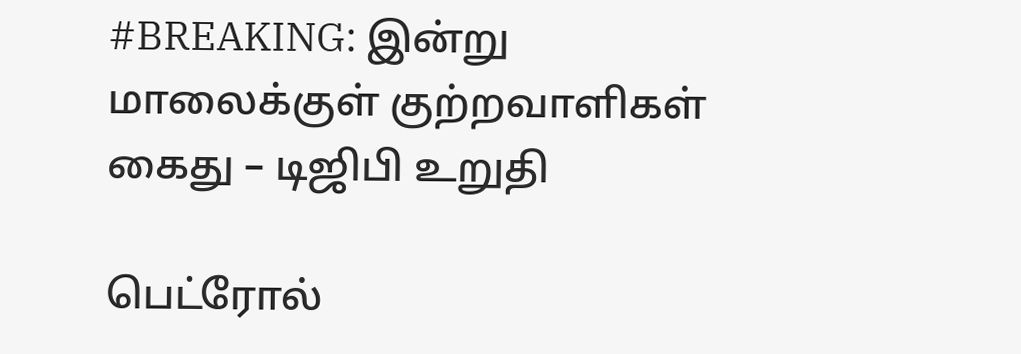#BREAKING: இன்று மாலைக்குள் குற்றவாளிகள் கைது – டிஜிபி உறுதி

பெட்ரோல்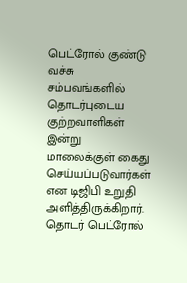பெட்ரோல் குண்டு வச்சு சம்பவங்களில் தொடர்புடைய குற்றவாளிகள் இன்று மாலைக்குள் கைது செய்யப்படுவார்கள் என டிஜிபி உறுதி அளித்திருக்கிறார். தொடர் பெட்ரோல்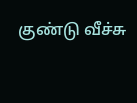குண்டு வீச்சு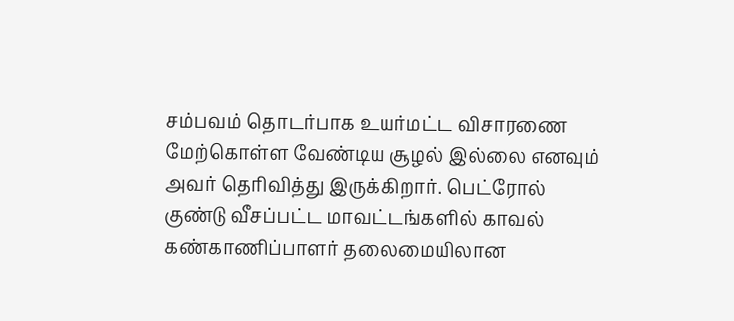சம்பவம் தொடர்பாக உயர்மட்ட விசாரணை மேற்கொள்ள வேண்டிய சூழல் இல்லை எனவும் அவர் தெரிவித்து இருக்கிறார். பெட்ரோல் குண்டு வீசப்பட்ட மாவட்டங்களில் காவல் கண்காணிப்பாளர் தலைமையிலான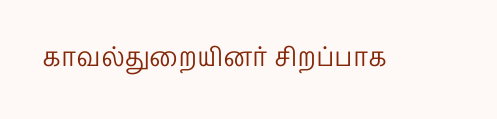காவல்துறையினர் சிறப்பாக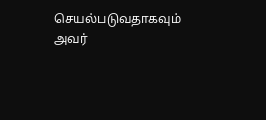செயல்படுவதாகவும் அவர்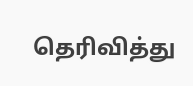தெரிவித்து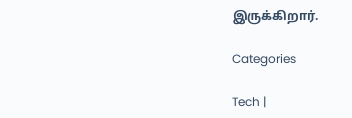இருக்கிறார்.

Categories

Tech |